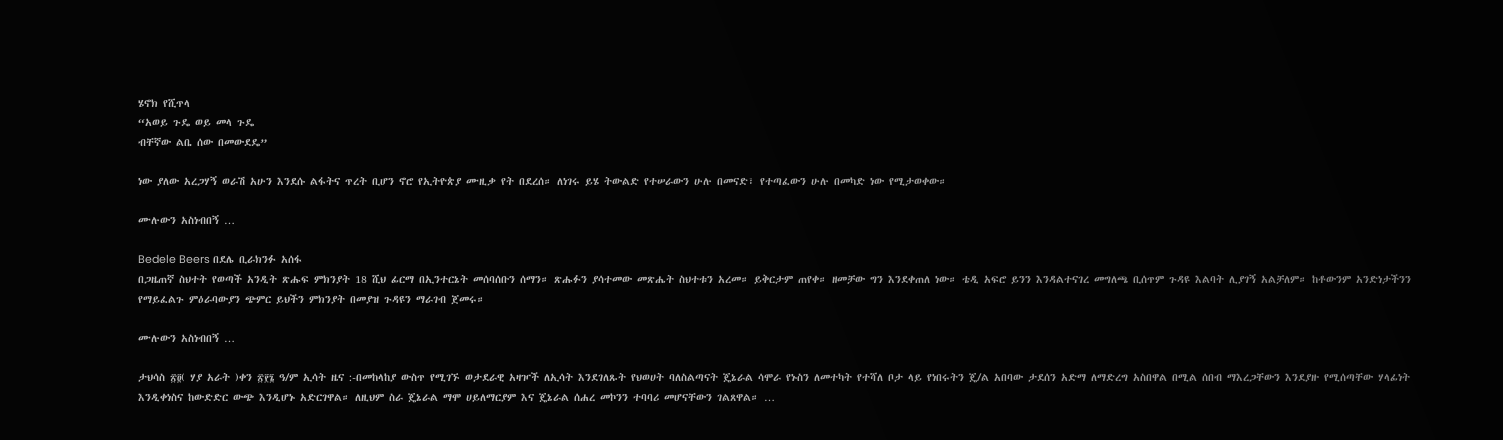ሄኖክ የሺጥላ
“አወይ ጉዴ ወይ መላ ጉዴ
ብቸኛው ልቤ ሰው በመውደዴ”

ነው ያለው አረጋሃኝ ወራሽ አሁን እንደሱ ልፋትና ጥረት ቢሆን ኖሮ የኢትዮጵያ ሙዚቃ የት በደረሰ። ለነገሩ ይሄ ትውልድ የተሠራውን ሁሉ በመናድ፣ የተጣፈውን ሁሉ በመካድ ነው የሚታወቀው።

ሙሉውን አስነብበኝ …

Bedele Beers በደሌ ቢራክንፉ አሰፋ
በጋዜጠኛ ስህተት የወጣች አንዲት ጽሑፍ ምክንያት 18 ሺህ ፊርማ በኢንተርኔት መሰባሰቡን ሰማን። ጽሑፉን ያሳተመው መጽሔት ስህተቱን አረመ። ይቅርታም ጠየቀ። ዘመቻው ግን እንደቀጠለ ነው። ቴዲ አፍሮ ይንን እንዳልተናገረ መግለጫ ቢሰጥም ጉዳዩ እልባት ሊያገኝ አልቻለም። ከቶውንም አንድነታችንን የማይፈልጉ ምዕራባውያን ጭምር ይህችን ምክንያት በመያዝ ጉዳዩን ማራገብ ጀመሩ።

ሙሉውን አስነብበኝ …

ታህሳስ ፳፬( ሃያ አራት )ቀን ፳፻፮ ዓ/ም ኢሳት ዜና :-በመከላከያ ውስጥ የሚገኙ ወታደራዊ አዛዦች ለኢሳት እንደገለጹት የህወሀት ባለስልጣናት ጄኔራል ሳሞራ የኑስን ለመተካት የተሻለ ቦታ ላይ የነበሩትን ጄ/ል አበባው ታደሰን አድማ ለማድረግ አስበዋል በሚል ሰበብ ማእረጋቸውን እንደያዙ የሚሰጣቸው ሃላፊነት እንዲቀነስና ከውድድር ውጭ እንዲሆኑ አድርገዋል። ለዚህም ስራ ጄኔራል ማሞ ሀይለማርያም እና ጄኔራል ሰሐረ መኮንን ተባባሪ መሆናቸውን ገልጸዋል። …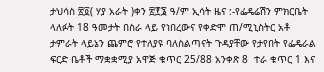ታህሳስ ፳፬( ሃያ አራት )ቀን ፳፻፮ ዓ/ም ኢሳት ዜና :-የፌዴሬሽን ምክርቤት ላለፉት 18 ዓመታት በስራ ላይ የነበረውና የቀድሞ ጠ/ሚኒስትር አቶ ታምራት ላይኔን ጨምሮ የተለያዩ ባለስልጣናት ጉዳያቸው የታየበት የፌዴራል ፍርድ ቤቶች ማቋቋሚያ አዋጅ ቁጥር 25/88 አንቀጽ 8  ተራ ቁጥር 1 እና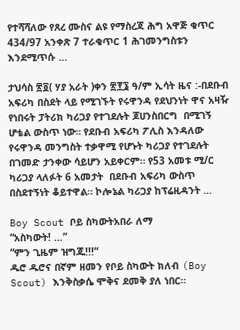የተሻሻለው የጸረ ሙስና ልዩ የማስረጃ ሕግ አዋጅ ቁጥር 434/97 አንቀጽ 7 ተራቁጥር 1 ሕገመንግስቱን እንደሚጥሱ …

ታህሳስ ፳፬( ሃያ አራት )ቀን ፳፻፮ ዓ/ም ኢሳት ዜና :-በደቡብ አፍሪካ በስደት ላይ የሚገኙት የሩዋንዳ የደህንነት ዋና አዛዥ የነበሩት ፓትሪክ ካሪጋያ የተገደሉት ጆሀንስበርግ  በሚገኝ ሆቴል ውስጥ ነው። የደቡብ አፍሪካ ፖሊስ እንዳለው የሩዋንዳ መንግስት ተቃዋሚ የሆኑት ካሪጋያ የተገደሉት በገመድ ታንቀው ሳይሆን አይቀርም። የ53 አመቱ ሚ/ር ካሪጋያ ላለፉት 6 አመታት  በደቡብ አፍሪካ ውስጥ በስደተኝነት ቆይተዋል። ኮሎኔል ካሪጋያ ከፕሬዚዳንት …

Boy Scout ቦይ ስካውትአበራ ለማ
“አስካውት! …”
“ምን ጊዜም ዝግጁ!!!”
ዱሮ ዱሮና በኛም ዘመን የቦይ ስካውት ክለብ (Boy Scout) እንቅስቃሴ ሞቅና ደመቅ ያለ ነበር።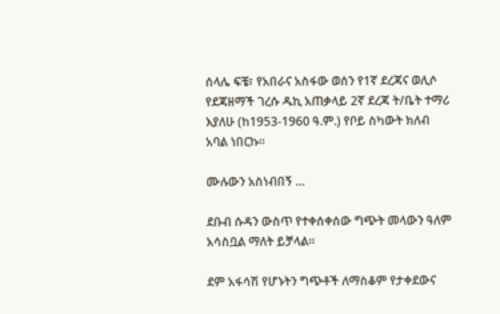ሰላሌ ፍቼ፣ የአበራና አስፋው ወሰን የ1ኛ ደረጃና ወሊሶ የደጃዘማች ገረሱ ዱኪ አጠቃላይ 2ኛ ደረጃ ት/ቤት ተማሪ እያለሁ (ከ1953-1960 ዓ.ም.) የቦይ ስካውት ክለብ አባል ነበርኩ።

ሙሉውን አስነብበኝ …

ደቡብ ሱዳን ውስጥ የተቀሰቀሰው ግጭት መላውን ዓለም አሳስቧል ማለት ይቻላል።

ደም አፋሳሽ የሆኑትን ግጭቶች ለማስቆም የታቀደውና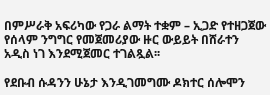በምሥራቅ አፍሪካው የጋራ ልማት ተቋም – ኢጋድ የተዘጋጀው የሰላም ንግግር የመጀመሪያው ዙር ውይይት በሸራተን አዲስ ነገ እንደሚጀመር ተገልጿል፡፡

የደቡብ ሱዳንን ሁኔታ እንዲገመግሙ ዶክተር ሰሎሞን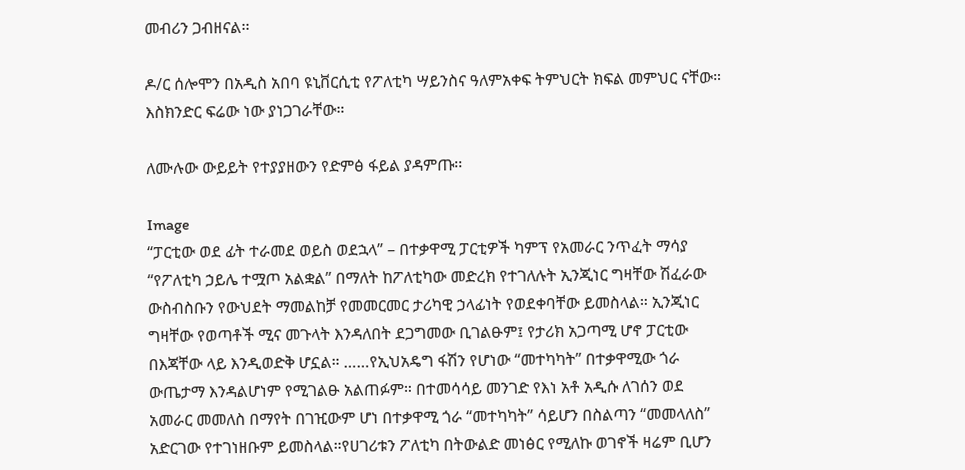መብሪን ጋብዘናል፡፡

ዶ/ር ሰሎሞን በአዲስ አበባ ዩኒቨርሲቲ የፖለቲካ ሣይንስና ዓለምአቀፍ ትምህርት ክፍል መምህር ናቸው። እስክንድር ፍሬው ነው ያነጋገራቸው።

ለሙሉው ውይይት የተያያዘውን የድምፅ ፋይል ያዳምጡ፡፡

Image
“ፓርቲው ወደ ፊት ተራመደ ወይስ ወደኋላ” – በተቃዋሚ ፓርቲዎች ካምፕ የአመራር ንጥፈት ማሳያ
“የፖለቲካ ኃይሌ ተሟጦ አልቋል” በማለት ከፖለቲካው መድረክ የተገለሉት ኢንጂነር ግዛቸው ሽፈራው ውስብስቡን የውህደት ማመልከቻ የመመርመር ታሪካዊ ኃላፊነት የወደቀባቸው ይመስላል። ኢንጂነር ግዛቸው የወጣቶች ሚና መጉላት እንዳለበት ደጋግመው ቢገልፁም፤ የታሪክ አጋጣሚ ሆኖ ፓርቲው በእጃቸው ላይ እንዲወድቅ ሆኗል። ……የኢህአዴግ ፋሽን የሆነው “መተካካት” በተቃዋሚው ጎራ ውጤታማ እንዳልሆነም የሚገልፁ አልጠፉም። በተመሳሳይ መንገድ የእነ አቶ አዲሱ ለገሰን ወደ አመራር መመለስ በማየት በገዢውም ሆነ በተቃዋሚ ጎራ “መተካካት” ሳይሆን በስልጣን “መመላለስ” አድርገው የተገነዘቡም ይመስላል።የሀገሪቱን ፖለቲካ በትውልድ መነፅር የሚለኩ ወገኖች ዛሬም ቢሆን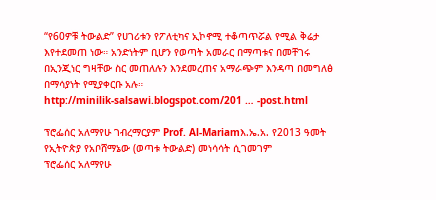“የ60ዎቹ ትውልድ” የሀገሪቱን የፖለቲካና ኢኮኖሚ ተቆጣጥሯል የሚል ቅሬታ እየተደመጠ ነው። አንድነትም ቢሆን የወጣት አመራር በማጣቱና በመቸገሩ በኢንጂነር ግዛቸው ስር መጠለሉን እንደመረጠና አማራጭም እንዳጣ በመግለፅ በማሳያነት የሚያቀርቡ አሉ።
http://minilik-salsawi.blogspot.com/201 … -post.html

ፕሮፌሰር አለማየሁ ገብረማርያም Prof. Al-Mariamእ.ኤ.አ. የ2013 ዓመት የኢትዮጵያ የአቦሸማኔው (ወጣቱ ትውልድ) መነሳሳት ሲገመገም
ፕሮፌሰር አለማየሁ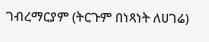ገብረማርያም (ትርጉም በነጻነት ለሀገሬ)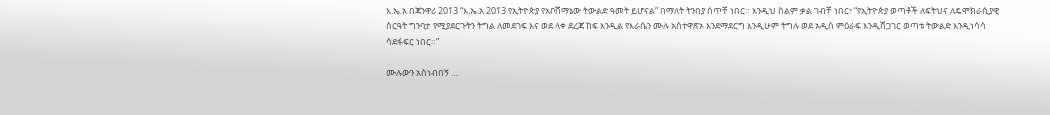እ.ኤ.አ በጃንዋሪ 2013 “እ.ኤ.አ 2013 የኢትዮጵያ የአቦሸማኔው ትውልድ ዓመት ይሆናል” በማለት ትንበያ ሰጥቸ ነበር። እንዲህ ስልም ቃል ገብቸ ነበር፣ “የኢትዮጵያ ወጣቶች ለፍትህና ለዴሞክራሲያዊ ስርዓት ግንባታ የሚያደርጉትን ትግል ለመደገፍ እና ወደ ላቀ ደረጃ ከፍ እንዲል የእራሴን ሙሉ አስተዋጽኦ እንደማደርግ እንዲሁም ትግሉ ወደ አዲስ ምዕራፍ እንዲሸጋገር ወጣቱ ትውልድ እንዲነሳሳ ሳደፋፍር ነበር።”

ሙሉውን አስነብበኝ …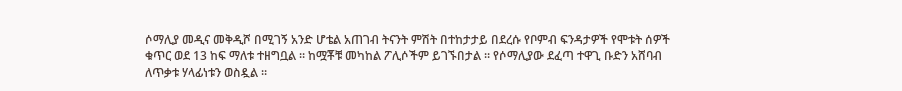ሶማሊያ መዲና መቅዲሾ በሚገኝ አንድ ሆቴል አጠገብ ትናንት ምሽት በተከታታይ በደረሱ የቦምብ ፍንዳታዎች የሞቱት ሰዎች ቁጥር ወደ 13 ከፍ ማለቱ ተዘግቧል ። ከሟቾቹ መካከል ፖሊሶችም ይገኙበታል ። የሶማሊያው ደፈጣ ተዋጊ ቡድን አሸባብ ለጥቃቱ ሃላፊነቱን ወስዷል ።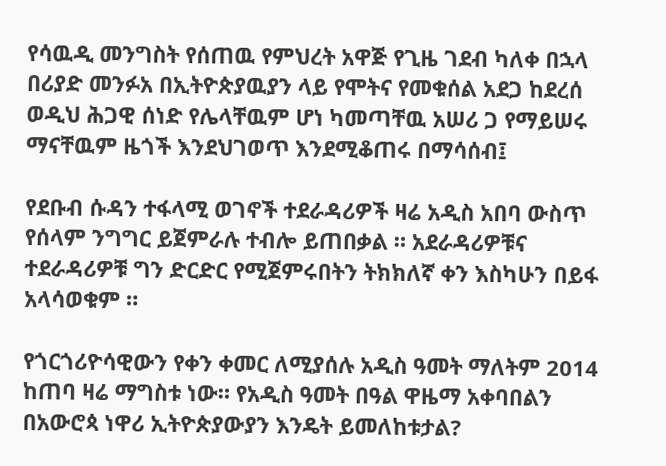የሳዉዲ መንግስት የሰጠዉ የምህረት አዋጅ የጊዜ ገደብ ካለቀ በኋላ በሪያድ መንፉአ በኢትዮጵያዉያን ላይ የሞትና የመቁሰል አደጋ ከደረሰ ወዲህ ሕጋዊ ሰነድ የሌላቸዉም ሆነ ካመጣቸዉ አሠሪ ጋ የማይሠሩ ማናቸዉም ዜጎች እንደህገወጥ እንደሚቆጠሩ በማሳሰብ፤

የደቡብ ሱዳን ተፋላሚ ወገኖች ተደራዳሪዎች ዛሬ አዲስ አበባ ውስጥ የሰላም ንግግር ይጀምራሉ ተብሎ ይጠበቃል ። አደራዳሪዎቹና ተደራዳሪዎቹ ግን ድርድር የሚጀምሩበትን ትክክለኛ ቀን እስካሁን በይፋ አላሳወቁም ።

የጎርጎሪዮሳዊውን የቀን ቀመር ለሚያሰሉ አዲስ ዓመት ማለትም 2014 ከጠባ ዛሬ ማግስቱ ነው። የአዲስ ዓመት በዓል ዋዜማ አቀባበልን በአውሮጳ ነዋሪ ኢትዮጵያውያን እንዴት ይመለከቱታል?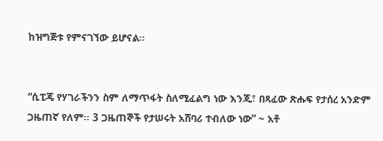ከዝግጅቱ የምናገኘው ይሆናል።


“ሲፒጄ የሃገራችንን ስም ለማጥፋት ስለሚፈልግ ነው እንጂ፣ በጻፈው ጽሑፍ የታሰረ አንድም ጋዜጠኛ የለም፡፡ 3 ጋዜጠኞች የታሠሩት አሸባሪ ተብለው ነው” ~ አቶ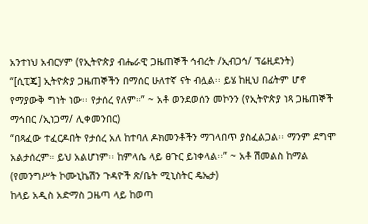አንተነህ አብርሃም (የኢትዮጵያ ብሔራዊ ጋዜጠኞች ኅብረት /ኢብጋኅ/ ፕሬዚደንት)
“[ሲፒጄ] ኢትዮጵያ ጋዜጠኞችን በማሰር ሁለተኛ ናት ብሏል፡፡ ይሄ ከዚህ በፊትም ሆኖ የማያውቅ ግነት ነው፡፡ የታሰረ የለም።” ~ አቶ ወንደወሰን መኮንን (የኢትዮጵያ ነጻ ጋዜጠኞች ማኅበር /ኢነጋማ/ ሊቀመንበር)
“በጻፈው ተፈርዶበት የታሰረ አለ ከተባለ ዶክመንቶችን ማገላበጥ ያስፈልጋል፡፡ ማንም ደግሞ አልታሰረም። ይህ አልሆነም፡፡ ከምላሴ ላይ ፀጉር ይነቀላል፡፡” ~ አቶ ሽመልስ ከማል (የመንግሥት ኮሙኒኬሽን ጉዳዮች ጽ/ቤት ሚኒስትር ዴኤታ)
ከላይ አዲስ አድማስ ጋዜጣ ላይ ከወጣ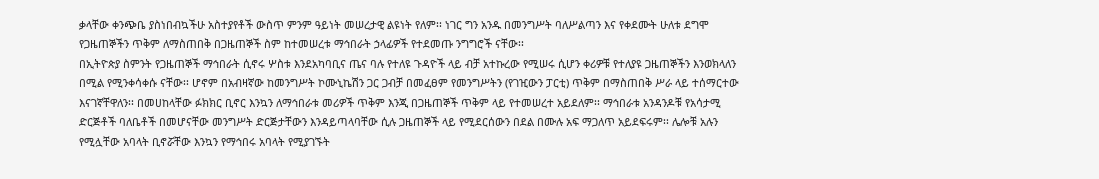ቃላቸው ቀንጭቤ ያስነበብኳችሁ አስተያየቶች ውስጥ ምንም ዓይነት መሠረታዊ ልዩነት የለም፡፡ ነገር ግን አንዱ በመንግሥት ባለሥልጣን እና የቀደሙት ሁለቱ ደግሞ የጋዜጠኞችን ጥቅም ለማስጠበቅ በጋዜጠኞች ስም ከተመሠረቱ ማኅበራት ኃላፊዎች የተደመጡ ንግግሮች ናቸው፡፡
በኢትዮጵያ ስምንት የጋዜጠኞች ማኅበራት ሲኖሩ ሦስቱ እንደአካባቢና ጤና ባሉ የተለዩ ጉዳዮች ላይ ብቻ አተኩረው የሚሠሩ ሲሆን ቀሪዎቹ የተለያዩ ጋዜጠኞችን እንወክላለን በሚል የሚንቀሳቀሱ ናቸው፡፡ ሆኖም በአብዛኛው ከመንግሥት ኮሙኒኬሽን ጋር ጋብቻ በመፈፀም የመንግሥትን (የገዢውን ፓርቲ) ጥቅም በማስጠበቅ ሥራ ላይ ተሰማርተው እናገኛቸዋለን፡፡ በመሀከላቸው ፉክክር ቢኖር እንኳን ለማኅበራቱ መሪዎች ጥቅም እንጂ በጋዜጠኞች ጥቅም ላይ የተመሠረተ አይደለም፡፡ ማኅበራቱ አንዳንዶቹ የአሳታሚ ድርጅቶች ባለቤቶች በመሆናቸው መንግሥት ድርጅታቸውን እንዳይጣላባቸው ሲሉ ጋዜጠኞች ላይ የሚደርሰውን በደል በሙሉ አፍ ማጋለጥ አይደፍሩም፡፡ ሌሎቹ አሉን የሚሏቸው አባላት ቢኖሯቸው እንኳን የማኅበሩ አባላት የሚያገኙት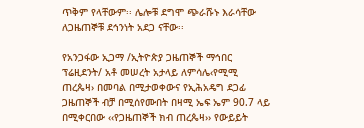ጥቅም የላቸውም፡፡ ሌሎቹ ደግሞ ጭራሹኑ እራሳቸው ለጋዜጠኞቹ ደኅንነት አደጋ ናቸው፡፡

የአንጋፋው ኢጋማ /ኢትዮጵያ ጋዜጠኞች ማኅበር ፕሬዚደንት/ አቶ መሠረት አታላይ ለምሳሌ‹የሚሚ ጠረጴዛ› በመባል በሚታወቀውና የኢሕአዴግ ደጋፊ ጋዜጠኞች ብቻ በሚሰየሙበት በዛሚ ኤፍ ኤም 90.7 ላይ በሚቀርበው ‹‹የጋዜጠኞች ክብ ጠረጴዛ›› የውይይት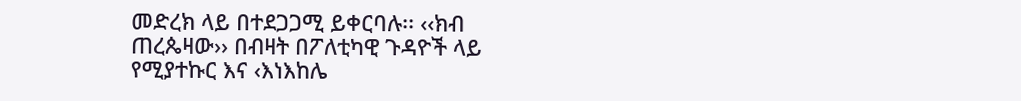መድረክ ላይ በተደጋጋሚ ይቀርባሉ፡፡ ‹‹ክብ ጠረጴዛው›› በብዛት በፖለቲካዊ ጉዳዮች ላይ የሚያተኩር እና ‹እነእከሌ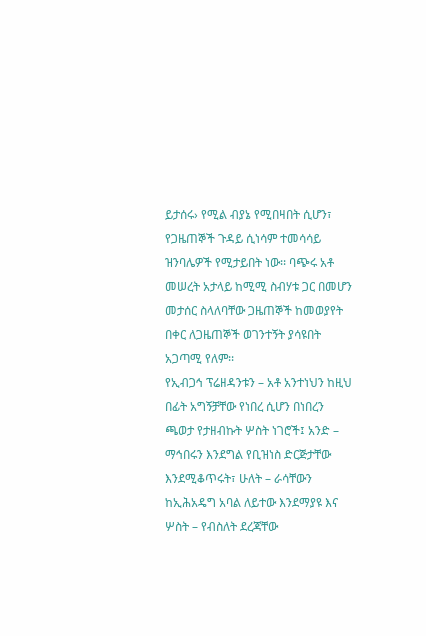ይታሰሩ› የሚል ብያኔ የሚበዛበት ሲሆን፣ የጋዜጠኞች ጉዳይ ሲነሳም ተመሳሳይ ዝንባሌዎች የሚታይበት ነው፡፡ ባጭሩ አቶ መሠረት አታላይ ከሚሚ ስብሃቱ ጋር በመሆን መታሰር ስላለባቸው ጋዜጠኞች ከመወያየት በቀር ለጋዜጠኞች ወገንተኝት ያሳዩበት አጋጣሚ የለም፡፡
የኢብጋኅ ፕሬዘዳንቱን – አቶ አንተነህን ከዚህ በፊት አግኝቻቸው የነበረ ሲሆን በነበረን ጫወታ የታዘብኩት ሦስት ነገሮች፤ አንድ – ማኅበሩን እንደግል የቢዝነስ ድርጅታቸው እንደሚቆጥሩት፣ ሁለት – ራሳቸውን ከኢሕአዴግ አባል ለይተው እንደማያዩ እና ሦስት – የብስለት ደረጃቸው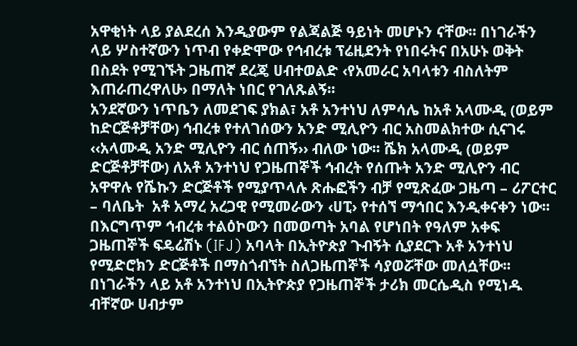አዋቂነት ላይ ያልደረሰ እንዲያውም የልጃልጅ ዓይነት መሆኑን ናቸው፡፡ በነገራችን ላይ ሦስተኛውን ነጥብ የቀድሞው የኅብረቱ ፕሬዚደንት የነበሩትና በአሁኑ ወቅት በስደት የሚገኙት ጋዜጠኛ ደረጄ ሀብተወልድ ‹የአመራር አባላቱን ብስለትም እጠራጠረዋለሁ› በማለት ነበር የገለጹልኝ፡፡
አንደኛውን ነጥቤን ለመደገፍ ያክል፣ አቶ አንተነህ ለምሳሌ ከአቶ አላሙዲ (ወይም ከድርጅቶቻቸው) ኅብረቱ የተለገሰውን አንድ ሚሊዮን ብር አስመልክተው ሲናገሩ ‹‹አላሙዲ አንድ ሚሊዮን ብር ሰጠኝ›› ብለው ነው፡፡ ሼክ አላሙዲ (ወይም ድርጅቶቻቸው) ለአቶ አንተነህ የጋዜጠኞች ኅብረት የሰጡት አንድ ሚሊዮን ብር አዋዋሉ የሼኩን ድርጅቶች የሚያጥላሉ ጽሑፎችን ብቻ የሚጽፈው ጋዜጣ – ሪፖርተር – ባለቤት  አቶ አማረ አረጋዊ የሚመራውን ‹ሀፒ› የተሰኘ ማኅበር እንዲቀናቀን ነው፡፡ በእርግጥም ኅብረቱ ተልዕኮውን በመወጣት አባል የሆነበት የዓለም አቀፍ ጋዜጠኞች ፍዴሬሽኑ (IFJ) አባላት በኢትዮጵያ ጉብኝት ሲያደርጉ አቶ አንተነህ የሚድሮክን ድርጅቶች በማስጎብኘት ስለጋዜጠኞች ሳያወሯቸው መለሷቸው፡፡  በነገራችን ላይ አቶ አንተነህ በኢትዮጵያ የጋዜጠኞች ታሪክ መርሴዲስ የሚነዱ ብቸኛው ሀብታም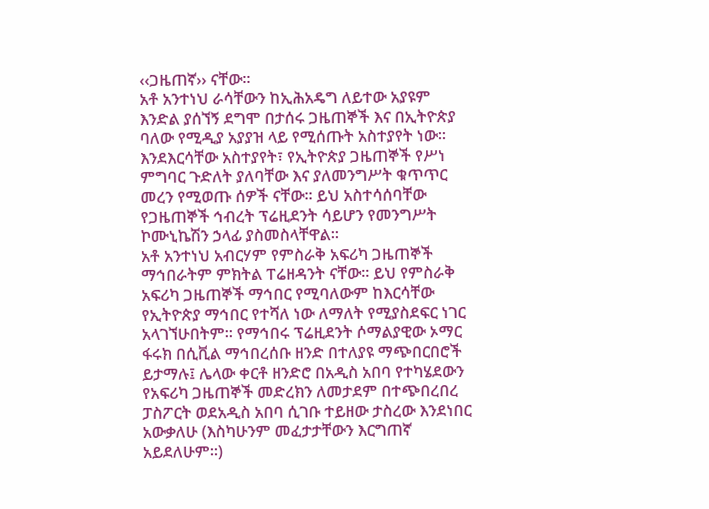‹‹ጋዜጠኛ›› ናቸው፡፡
አቶ አንተነህ ራሳቸውን ከኢሕአዴግ ለይተው አያዩም እንድል ያሰኘኝ ደግሞ በታሰሩ ጋዜጠኞች እና በኢትዮጵያ ባለው የሚዲያ አያያዝ ላይ የሚሰጡት አስተያየት ነው፡፡ እንደእርሳቸው አስተያየት፣ የኢትዮጵያ ጋዜጠኞች የሥነ ምግባር ጉድለት ያለባቸው እና ያለመንግሥት ቁጥጥር መረን የሚወጡ ሰዎች ናቸው፡፡ ይህ አስተሳሰባቸው የጋዜጠኞች ኅብረት ፕሬዚደንት ሳይሆን የመንግሥት ኮሙኒኬሽን ኃላፊ ያስመስላቸዋል፡፡
አቶ አንተነህ አብርሃም የምስራቅ አፍሪካ ጋዜጠኞች ማኅበራትም ምክትል ፐሬዘዳንት ናቸው፡፡ ይህ የምስራቅ አፍሪካ ጋዜጠኞች ማኅበር የሚባለውም ከእርሳቸው የኢትዮጵያ ማኅበር የተሻለ ነው ለማለት የሚያስደፍር ነገር አላገኘሁበትም፡፡ የማኅበሩ ፕሬዚደንት ሶማልያዊው ኦማር ፋሩክ በሲቪል ማኅበረሰቡ ዘንድ በተለያዩ ማጭበርበሮች ይታማሉ፤ ሌላው ቀርቶ ዘንድሮ በአዲስ አበባ የተካሄደውን የአፍሪካ ጋዜጠኞች መድረክን ለመታደም በተጭበረበረ ፓስፖርት ወደአዲስ አበባ ሲገቡ ተይዘው ታስረው እንደነበር አውቃለሁ (እስካሁንም መፈታታቸውን እርግጠኛ አይደለሁም፡፡)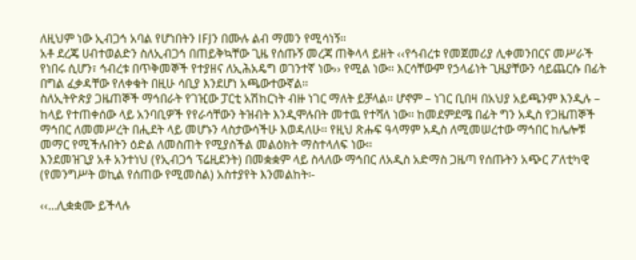ለዚህም ነው ኢብጋኅ አባል የሆነበትን IFJን በሙሉ ልብ ማመን የሚሳነኝ፡፡
አቶ ደረጄ ሀብተወልድን ስለኢብጋኅ በጠይቅኳቸው ጊዜ የሰጡኝ መረጃ ጠቅላላ ይዘት ‹‹የኅብረቱ የመጀመሪያ ሊቀመንበርና መሥራች የነበሩ ሲሆን፣ ኅብረቱ በጥቅመኞች የተያዘና ለኢሕአዴግ ወገንተኛ ነው›› የሚል ነው፡፡ እርሳቸውም የኃላፊነት ጊዜያቸውን ሳይጨርሱ በፊት በግል ፈቃዳቸው የለቀቁት በዚሁ ሳቢያ እንደሆነ አጫውተውኛል፡፡
ስለኢትዮጵያ ጋዜጠኞች ማኅበራት የገዢው ፓርቲ አሽከርነት ብዙ ነገር ማለት ይቻላል፡፡ ሆኖም – ነገር ቢበዛ በአህያ አይጫንም እንዲሉ – ከላይ የተጠቀሰው ላይ አንባቢዎች የየራሳቸውን ትዝብት እንዲሞሉበት መተዉ የተሻለ ነው፡፡ ከመደምደሜ በፊት ግን አዲስ የጋዜጠኞች ማኅበር ለመመሥረት በሒደት ላይ መሆኑን ላስታውሳችሁ እወዳለሁ፡፡ የዚህ ጽሑፍ ዓላማም አዲስ ለሚመሠረተው ማኅበር ከሌሎቹ መማር የሚችሉበትን ዕድል ለመስጠት የሚያስችል መልዕክት ማስተላለፍ ነው፡፡
እንደመዝጊያ አቶ አንተነህ (የኢብጋኅ ፕሬዚደንት) በመቋቋም ላይ ስላለው ማኅበር ለአዲስ አድማስ ጋዜጣ የሰጡትን አጭር ፖለቲካዊ (የመንግሥት ወኪል የሰጠው የሚመስል) አስተያየት እንመልከት፡-

‹‹…ሊቋቋሙ ይችላሉ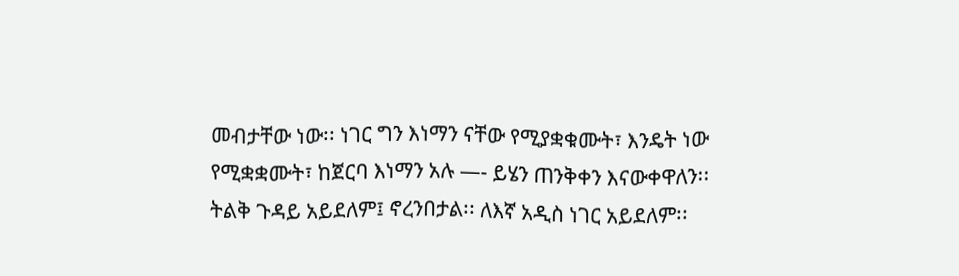መብታቸው ነው፡፡ ነገር ግን እነማን ናቸው የሚያቋቁሙት፣ እንዴት ነው የሚቋቋሙት፣ ከጀርባ እነማን አሉ —- ይሄን ጠንቅቀን እናውቀዋለን፡፡ ትልቅ ጉዳይ አይደለም፤ ኖረንበታል፡፡ ለእኛ አዲስ ነገር አይደለም፡፡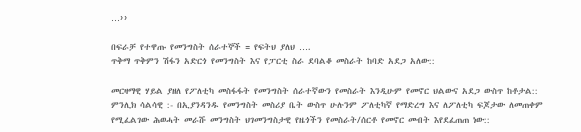…››

በፍራቻ የተዋጡ የመንግስት ሰራተኞች = የፍትህ ያለህ ….
ጥቅማ ጥቅምን ሽፋን አድርጎ የመንግስት እና የፓርቲ ስራ ደባልቆ መስራት ከባድ አደጋ አለው::

መርዛማዊ ሃይል ያዘለ የፖለቲካ መስፋፋት የመንግስት ሰራተኛውን የመስራት እንዲሁም የመኖር ህልውና አደጋ ውስጥ ከቶታል::
ምንሊክ ሳልሳዊ :- በኢያንዳንዱ የመንግስት መስሪያ ቤት ውስጥ ሁሉንም ፖለቲካኛ የማድረግ እና ለፖለቲካ ፍጆታው ለመጠቀም የሚፈልገው ሕወሓት መራሹ መንግስት ህገመንግስታዊ የዜጎችን የመስራት/ሰርቶ የመኖር መብት እየደፈጠጠ ነው::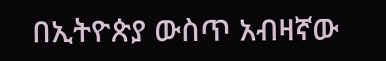በኢትዮጵያ ውስጥ አብዛኛው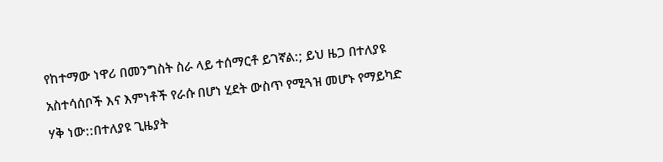የከተማው ነዋሪ በመንግስት ስራ ላይ ተሰማርቶ ይገኛል:; ይህ ዜጋ በተለያዩ አስተሳሰቦች እና እምነቶች የራሱ በሆነ ሂደት ውስጥ የሚጓዝ መሆኑ የማይካድ ሃቅ ነው::በተለያዩ ጊዜያት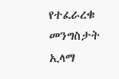የተፈራረቁ መንግስታት ኢላማ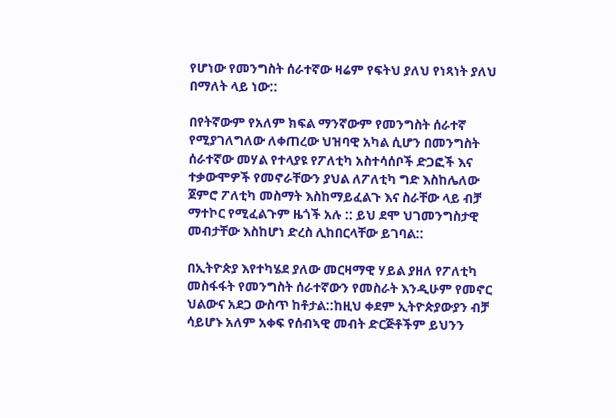የሆነው የመንግስት ሰራተኛው ዛሬም የፍትህ ያለህ የነጻነት ያለህ በማለት ላይ ነው::

በየትኛውም የአለም ክፍል ማንኛውም የመንግስት ሰራተኛ የሚያገለግለው ለቀጠረው ህዝባዊ አካል ሲሆን በመንግስት ሰራተኛው መሃል የተላያዩ የፖለቲካ አስተሳሰቦች ድጋፎች እና ተቃውሞዎች የመኖራቸውን ያህል ለፖለቲካ ግድ እስከሌለው ጀምሮ ፖለቲካ መስማት እስከማይፈልጉ እና ስራቸው ላይ ብቻ ማተኮር የሚፈልጉም ዜጎች አሉ :: ይህ ደሞ ህገመንግስታዊ መብታቸው እስከሆነ ድረስ ሊከበርላቸው ይገባል::

በኢትዮጵያ እየተካሄደ ያለው መርዛማዊ ሃይል ያዘለ የፖለቲካ መስፋፋት የመንግስት ሰራተኛውን የመስራት እንዲሁም የመኖር ህልውና አደጋ ውስጥ ከቶታል::ከዚህ ቀደም ኢትዮጵያውያን ብቻ ሳይሆኑ አለም አቀፍ የሰብኣዊ መብት ድርጅቶችም ይህንን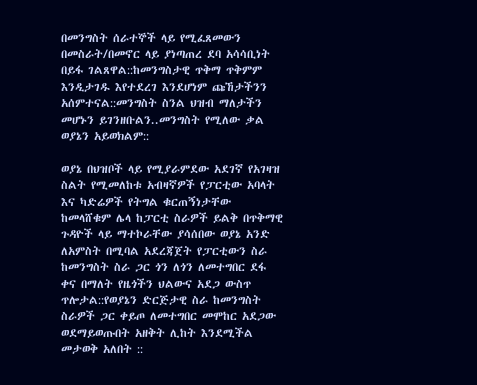በመንግስት ሰራተኞች ላይ የሚፈጸመውን በመስራት/በመኖር ላይ ያነጣጠረ ደባ አሳሳቢነት በይፋ ገልጸዋል::ከመንግስታዊ ጥቅማ ጥቅምም እንዲታገዱ እየተደረገ እንደሆነም ጩኸታችንን አሰምተናል::መንግስት ስንል ህዝብ ማለታችን መሆኑን ይገንዘቡልን..መንግስት የሚለው ቃል ወያኔን አይወክልም::

ወያኔ በህዝቦች ላይ የሚያራምደው አደገኛ የአገዛዝ ስልት የሚመለከቱ አብዛኛዎች የፓርቲው አባላት እና ካድሬዎች የትግል ቁርጠኝነታቸው ከመላሸቁም ሌላ ከፓርቲ ስራዎች ይልቅ በጥቅማዊ ጉዳዮች ላይ ማተኮራቸው ያሳሰበው ወያኔ አንድ ለአምስት በሚባል አደረጃጀት የፓርቲውን ስራ ከመንግስት ስራ ጋር ጎን ለጎን ለመተግበር ደፋ ቀና በማለት የዜጎችን ህልውና አደጋ ውስጥ ጥሎታል::የወያኔን ድርጅታዊ ስራ ከመንግስት ስራዎች ጋር ቀይጦ ለመተግበር መሞከር አደጋው ወደማይወጡበት አዘቅት ሊከት እንደሚችል መታወቅ አለበት ::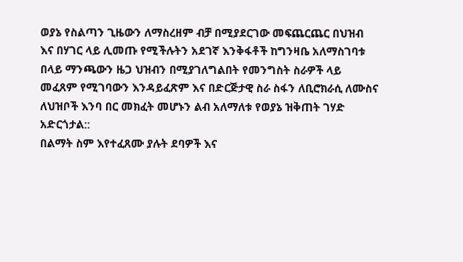ወያኔ የስልጣን ጊዜውን ለማስረዘም ብቻ በሚያደርገው መፍጨርጨር በህዝብ እና በሃገር ላይ ሊመጡ የሚችሉትን አደገኛ እንቅፋቶች ከግንዛቤ አለማስገባቱ በላይ ማንጫውን ዜጋ ህዝብን በሚያገለግልበት የመንግስት ስራዎች ላይ መፈጸም የሚገባውን እንዳይፈጽም እና በድርጅታዊ ስራ ስፋን ለቢሮክራሲ ለሙስና ለህዝቦች እንባ በር መክፈት መሆኑን ልብ አለማለቱ የወያኔ ዝቅጠት ገሃድ አድርጎታል::
በልማት ስም እየተፈጸሙ ያሉት ደባዎች እና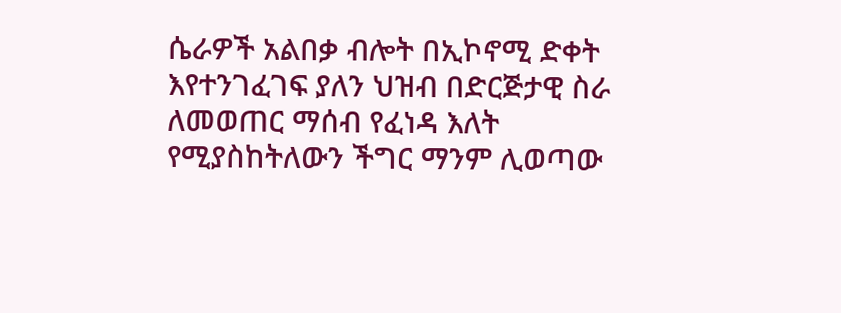ሴራዎች አልበቃ ብሎት በኢኮኖሚ ድቀት እየተንገፈገፍ ያለን ህዝብ በድርጅታዊ ስራ ለመወጠር ማሰብ የፈነዳ እለት የሚያስከትለውን ችግር ማንም ሊወጣው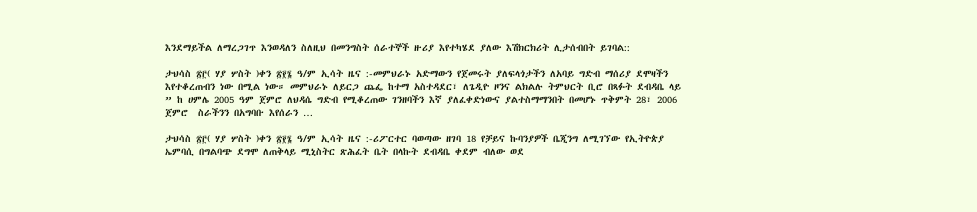እንደማይችል ለማረጋገጥ እንወዳለን ስለዚህ በመንግስት ሰራተኞች ዙሪያ እየተካሄደ ያለው እሽክርክሪት ሊታሰብበት ይገባል::

ታህሳስ ፳፫( ሃያ ሦስት )ቀን ፳፻፮ ዓ/ም ኢሳት ዜና :-መምህራኑ አድማውን የጀመሩት ያለፍላጎታችን ለአባይ ግድብ ማሰሪያ ደሞዛችን እየተቆረጠብን ነው በሚል ነው። መምህራኑ ለይርጋ ጨፌ ከተማ አስተዳደር፣ ለጌዲዮ ዞንና ልክልሉ ትምህርት ቢሮ በጻፉት ደብዳቤ ላይ ” ከ ሀምሌ 2005 ዓም ጀምሮ ለህዳሴ ግድብ የሚቆረጠው ገንዘባችን እኛ ያለፈቀድነውና ያልተስማማንበት በመሆኑ ጥቅምት 28፣ 2006 ጀምሮ  ስራችንን በአግባቡ እየሰራን …

ታህሳስ ፳፫( ሃያ ሦስት )ቀን ፳፻፮ ዓ/ም ኢሳት ዜና :-ሪፖርተር ባወጣው ዘገባ 18 የቻይና ኩባንያዎች ቤጂንግ ለሚገኘው የኢትዮጵያ ኤምባሲ በግልባጭ ደግሞ ለጠቅላይ ሚኒስትር ጽሕፈት ቤት በላኩት ደብዳቤ ቀደም ብለው ወደ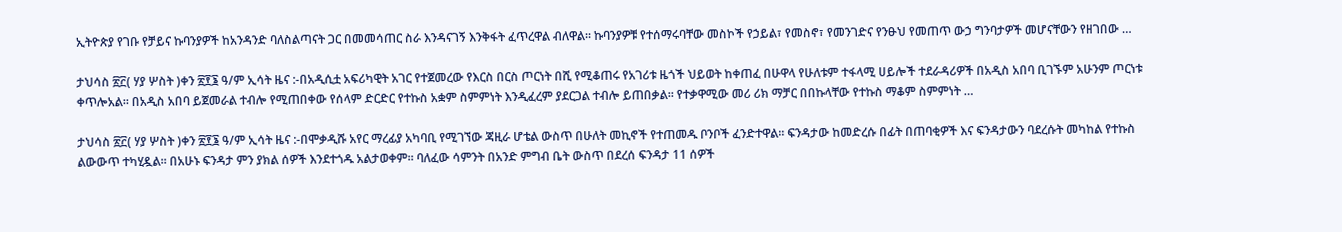ኢትዮጵያ የገቡ የቻይና ኩባንያዎች ከአንዳንድ ባለስልጣናት ጋር በመመሳጠር ስራ እንዳናገኝ እንቅፋት ፈጥረዋል ብለዋል። ኩባንያዎቹ የተሰማሩባቸው መስኮች የኃይል፣ የመስኖ፣ የመንገድና የንፁህ የመጠጥ ውኃ ግንባታዎች መሆናቸውን የዘገበው …

ታህሳስ ፳፫( ሃያ ሦስት )ቀን ፳፻፮ ዓ/ም ኢሳት ዜና :-በአዲሲቷ አፍሪካዊት አገር የተጀመረው የእርስ በርስ ጦርነት በሺ የሚቆጠሩ የአገሪቱ ዜጎች ህይወት ከቀጠፈ በሁዋላ የሁለቱም ተፋላሚ ሀይሎች ተደራዳሪዎች በአዲስ አበባ ቢገኙም አሁንም ጦርነቱ ቀጥሎአል። በአዲስ አበባ ይጀመራል ተብሎ የሚጠበቀው የሰላም ድርድር የተኩስ አቋም ስምምነት እንዲፈረም ያደርጋል ተብሎ ይጠበቃል። የተቃዋሚው መሪ ሪክ ማቻር በበኩላቸው የተኩስ ማቆም ስምምነት …

ታህሳስ ፳፫( ሃያ ሦስት )ቀን ፳፻፮ ዓ/ም ኢሳት ዜና :-በሞቃዲሹ አየር ማረፊያ አካባቢ የሚገኘው ጃዚራ ሆቴል ውስጥ በሁለት መኪኖች የተጠመዱ ቦንቦች ፈንድተዋል። ፍንዳታው ከመድረሱ በፊት በጠባቂዎች እና ፍንዳታውን ባደረሱት መካከል የተኩስ ልውውጥ ተካሂዷል። በአሁኑ ፍንዳታ ምን ያክል ሰዎች እንደተጎዱ አልታወቀም። ባለፈው ሳምንት በአንድ ምግብ ቤት ውስጥ በደረሰ ፍንዳታ 11 ሰዎች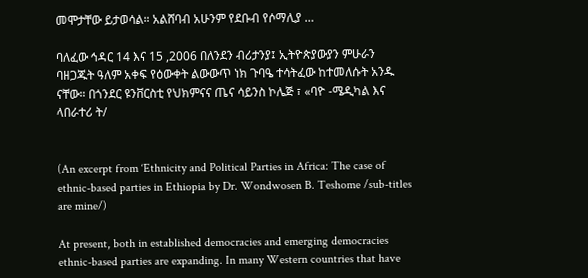መሞታቸው ይታወሳል። አልሸባብ አሁንም የደቡብ የሶማሊያ …

ባለፈው ኅዳር 14 እና 15 ,2006 በለንደን ብሪታንያ፤ ኢትዮጵያውያን ምሁራን ባዘጋጁት ዓለም አቀፍ የዕውቀት ልውውጥ ነክ ጉባዔ ተሳትፈው ከተመለሱት አንዱ ናቸው። በጎንደር ዩንቨርስቲ የህክምናና ጤና ሳይንስ ኮሌጅ ፣ «ባዮ -ሜዲካል እና ላበራተሪ ት/


(An excerpt from ‘Ethnicity and Political Parties in Africa: The case of ethnic-based parties in Ethiopia by Dr. Wondwosen B. Teshome /sub-titles are mine/)

At present, both in established democracies and emerging democracies ethnic-based parties are expanding. In many Western countries that have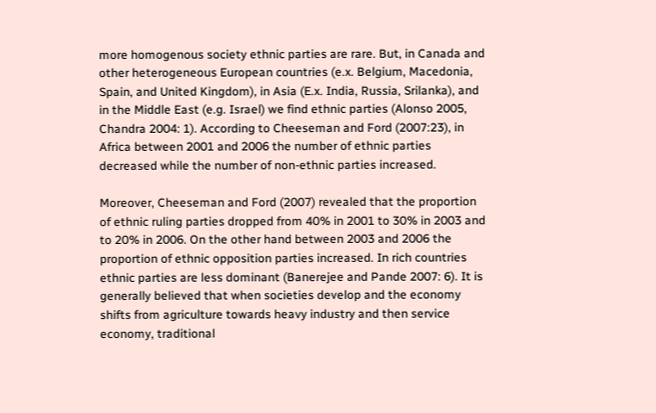more homogenous society ethnic parties are rare. But, in Canada and other heterogeneous European countries (e.x. Belgium, Macedonia, Spain, and United Kingdom), in Asia (E.x. India, Russia, Srilanka), and in the Middle East (e.g. Israel) we find ethnic parties (Alonso 2005, Chandra 2004: 1). According to Cheeseman and Ford (2007:23), in Africa between 2001 and 2006 the number of ethnic parties decreased while the number of non-ethnic parties increased.

Moreover, Cheeseman and Ford (2007) revealed that the proportion of ethnic ruling parties dropped from 40% in 2001 to 30% in 2003 and to 20% in 2006. On the other hand between 2003 and 2006 the proportion of ethnic opposition parties increased. In rich countries ethnic parties are less dominant (Banerejee and Pande 2007: 6). It is generally believed that when societies develop and the economy shifts from agriculture towards heavy industry and then service economy, traditional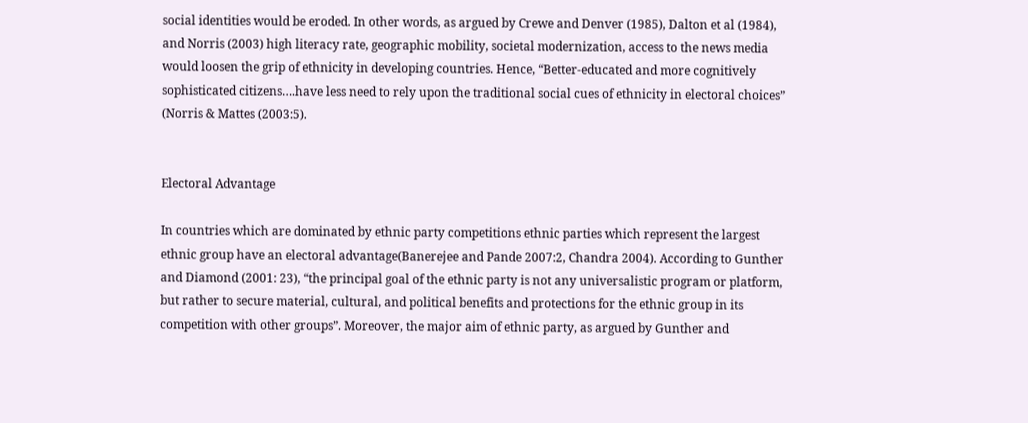social identities would be eroded. In other words, as argued by Crewe and Denver (1985), Dalton et al (1984), and Norris (2003) high literacy rate, geographic mobility, societal modernization, access to the news media would loosen the grip of ethnicity in developing countries. Hence, “Better-educated and more cognitively sophisticated citizens….have less need to rely upon the traditional social cues of ethnicity in electoral choices” (Norris & Mattes (2003:5).


Electoral Advantage

In countries which are dominated by ethnic party competitions ethnic parties which represent the largest ethnic group have an electoral advantage(Banerejee and Pande 2007:2, Chandra 2004). According to Gunther and Diamond (2001: 23), “the principal goal of the ethnic party is not any universalistic program or platform, but rather to secure material, cultural, and political benefits and protections for the ethnic group in its competition with other groups”. Moreover, the major aim of ethnic party, as argued by Gunther and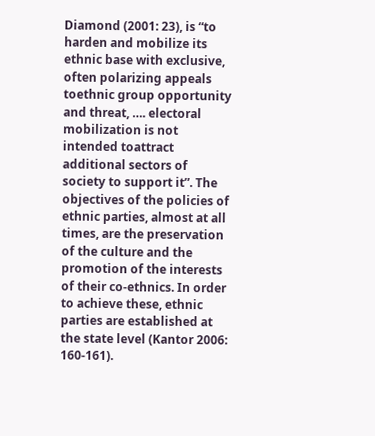Diamond (2001: 23), is “to harden and mobilize its ethnic base with exclusive, often polarizing appeals toethnic group opportunity and threat, …. electoral mobilization is not intended toattract additional sectors of society to support it”. The objectives of the policies of ethnic parties, almost at all times, are the preservation of the culture and the promotion of the interests of their co-ethnics. In order to achieve these, ethnic parties are established at the state level (Kantor 2006: 160-161).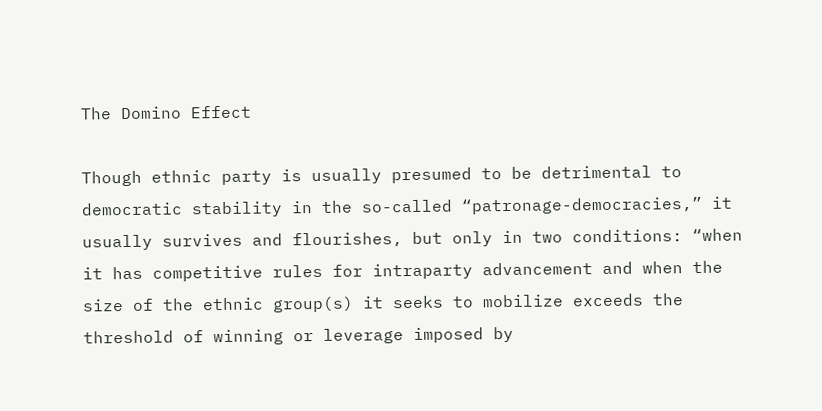The Domino Effect

Though ethnic party is usually presumed to be detrimental to democratic stability in the so-called “patronage-democracies,” it usually survives and flourishes, but only in two conditions: “when it has competitive rules for intraparty advancement and when the size of the ethnic group(s) it seeks to mobilize exceeds the threshold of winning or leverage imposed by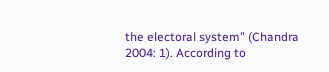the electoral system” (Chandra 2004: 1). According to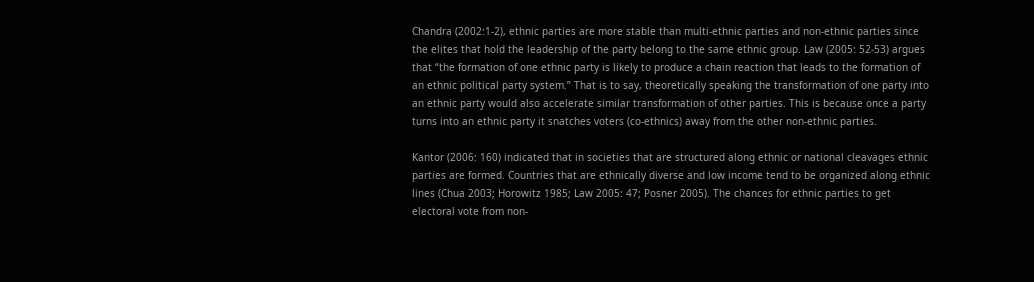Chandra (2002:1-2), ethnic parties are more stable than multi-ethnic parties and non-ethnic parties since the elites that hold the leadership of the party belong to the same ethnic group. Law (2005: 52-53) argues that “the formation of one ethnic party is likely to produce a chain reaction that leads to the formation of an ethnic political party system.” That is to say, theoretically speaking the transformation of one party into an ethnic party would also accelerate similar transformation of other parties. This is because once a party turns into an ethnic party it snatches voters (co-ethnics) away from the other non-ethnic parties.

Kantor (2006: 160) indicated that in societies that are structured along ethnic or national cleavages ethnic parties are formed. Countries that are ethnically diverse and low income tend to be organized along ethnic lines (Chua 2003; Horowitz 1985; Law 2005: 47; Posner 2005). The chances for ethnic parties to get electoral vote from non-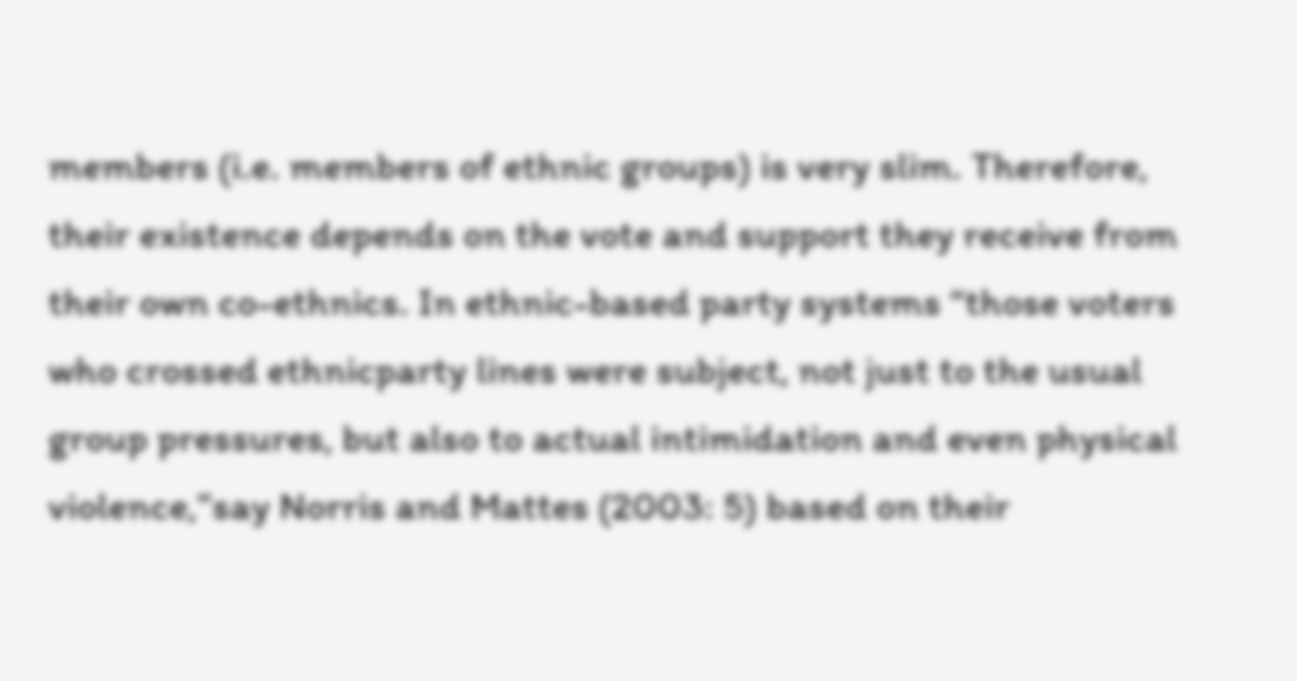members (i.e. members of ethnic groups) is very slim. Therefore, their existence depends on the vote and support they receive from their own co-ethnics. In ethnic-based party systems “those voters who crossed ethnicparty lines were subject, not just to the usual group pressures, but also to actual intimidation and even physical violence,”say Norris and Mattes (2003: 5) based on their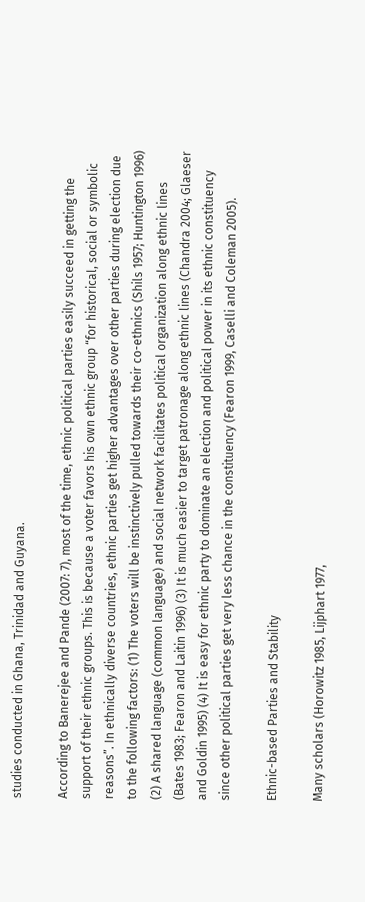studies conducted in Ghana, Trinidad and Guyana.

According to Banerejee and Pande (2007: 7), most of the time, ethnic political parties easily succeed in getting the support of their ethnic groups. This is because a voter favors his own ethnic group “for historical, social or symbolic reasons”. In ethnically diverse countries, ethnic parties get higher advantages over other parties during election due to the following factors: (1) The voters will be instinctively pulled towards their co-ethnics (Shils 1957; Huntington 1996) (2) A shared language (common language) and social network facilitates political organization along ethnic lines (Bates 1983; Fearon and Laitin 1996) (3) It is much easier to target patronage along ethnic lines (Chandra 2004; Glaeser and Goldin 1995) (4) It is easy for ethnic party to dominate an election and political power in its ethnic constituency since other political parties get very less chance in the constituency (Fearon 1999, Caselli and Coleman 2005).

Ethnic-based Parties and Stability

Many scholars (Horowitz 1985, Lijphart 1977,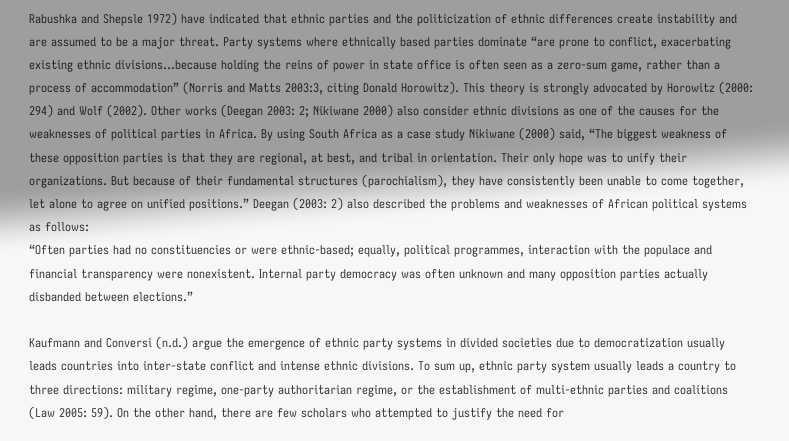Rabushka and Shepsle 1972) have indicated that ethnic parties and the politicization of ethnic differences create instability and are assumed to be a major threat. Party systems where ethnically based parties dominate “are prone to conflict, exacerbating existing ethnic divisions…because holding the reins of power in state office is often seen as a zero-sum game, rather than a process of accommodation” (Norris and Matts 2003:3, citing Donald Horowitz). This theory is strongly advocated by Horowitz (2000: 294) and Wolf (2002). Other works (Deegan 2003: 2; Nikiwane 2000) also consider ethnic divisions as one of the causes for the weaknesses of political parties in Africa. By using South Africa as a case study Nikiwane (2000) said, “The biggest weakness of these opposition parties is that they are regional, at best, and tribal in orientation. Their only hope was to unify their organizations. But because of their fundamental structures (parochialism), they have consistently been unable to come together, let alone to agree on unified positions.” Deegan (2003: 2) also described the problems and weaknesses of African political systems as follows:
“Often parties had no constituencies or were ethnic-based; equally, political programmes, interaction with the populace and financial transparency were nonexistent. Internal party democracy was often unknown and many opposition parties actually disbanded between elections.”

Kaufmann and Conversi (n.d.) argue the emergence of ethnic party systems in divided societies due to democratization usually leads countries into inter-state conflict and intense ethnic divisions. To sum up, ethnic party system usually leads a country to three directions: military regime, one-party authoritarian regime, or the establishment of multi-ethnic parties and coalitions (Law 2005: 59). On the other hand, there are few scholars who attempted to justify the need for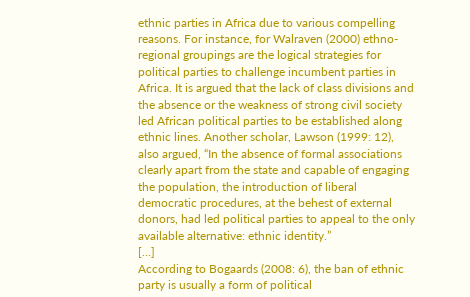ethnic parties in Africa due to various compelling reasons. For instance, for Walraven (2000) ethno-regional groupings are the logical strategies for political parties to challenge incumbent parties in Africa. It is argued that the lack of class divisions and the absence or the weakness of strong civil society led African political parties to be established along ethnic lines. Another scholar, Lawson (1999: 12), also argued, “In the absence of formal associations clearly apart from the state and capable of engaging the population, the introduction of liberal democratic procedures, at the behest of external donors, had led political parties to appeal to the only available alternative: ethnic identity.”
[…]
According to Bogaards (2008: 6), the ban of ethnic party is usually a form of political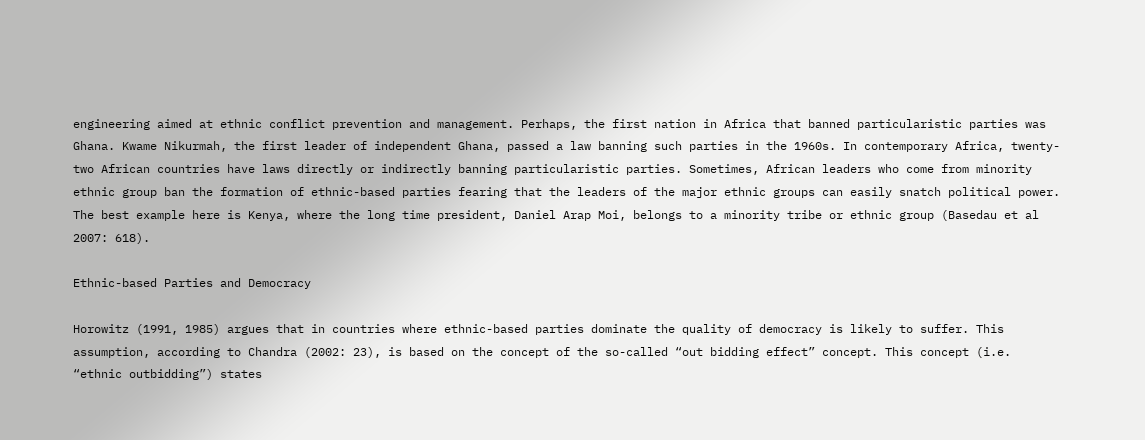engineering aimed at ethnic conflict prevention and management. Perhaps, the first nation in Africa that banned particularistic parties was Ghana. Kwame Nikurmah, the first leader of independent Ghana, passed a law banning such parties in the 1960s. In contemporary Africa, twenty-two African countries have laws directly or indirectly banning particularistic parties. Sometimes, African leaders who come from minority ethnic group ban the formation of ethnic-based parties fearing that the leaders of the major ethnic groups can easily snatch political power. The best example here is Kenya, where the long time president, Daniel Arap Moi, belongs to a minority tribe or ethnic group (Basedau et al 2007: 618).

Ethnic-based Parties and Democracy

Horowitz (1991, 1985) argues that in countries where ethnic-based parties dominate the quality of democracy is likely to suffer. This assumption, according to Chandra (2002: 23), is based on the concept of the so-called “out bidding effect” concept. This concept (i.e. “ethnic outbidding”) states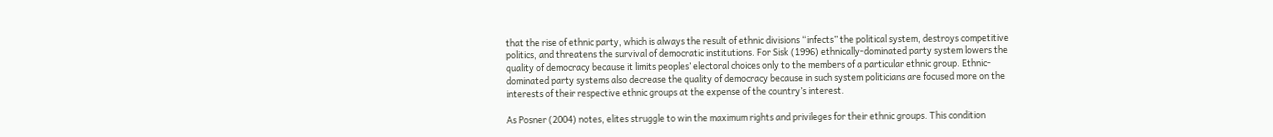that the rise of ethnic party, which is always the result of ethnic divisions “infects” the political system, destroys competitive politics, and threatens the survival of democratic institutions. For Sisk (1996) ethnically-dominated party system lowers the quality of democracy because it limits peoples’ electoral choices only to the members of a particular ethnic group. Ethnic-dominated party systems also decrease the quality of democracy because in such system politicians are focused more on the interests of their respective ethnic groups at the expense of the country’s interest.

As Posner (2004) notes, elites struggle to win the maximum rights and privileges for their ethnic groups. This condition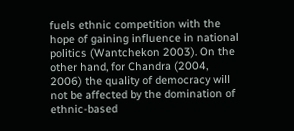fuels ethnic competition with the hope of gaining influence in national politics (Wantchekon 2003). On the other hand, for Chandra (2004, 2006) the quality of democracy will not be affected by the domination of ethnic-based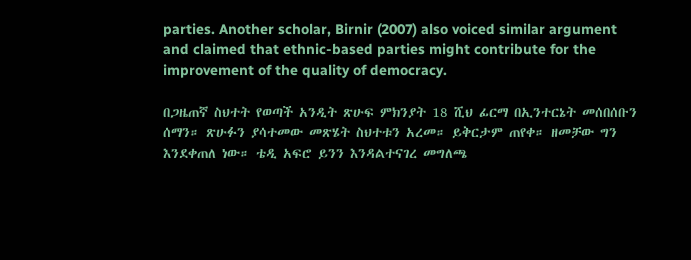parties. Another scholar, Birnir (2007) also voiced similar argument and claimed that ethnic-based parties might contribute for the improvement of the quality of democracy.

በጋዜጠኛ ስህተት የወጣች አንዲት ጽሁፍ ምክንያት 18 ሺህ ፊርማ በኢንተርኔት መሰበሰቡን ሰማን። ጽሁፉን ያሳተመው መጽሄት ስህተቱን አረመ። ይቅርታም ጠየቀ። ዘመቻው ግን እንደቀጠለ ነው። ቴዲ አፍሮ ይንን እንዳልተናገረ መግለጫ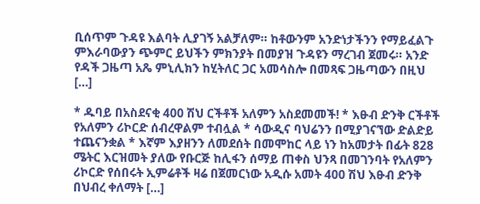ቢሰጥም ጉዳዩ እልባት ሊያገኝ አልቻለም። ከቶውንም አንድነታችንን የማይፈልጉ ምእራባውያን ጭምር ይህችን ምክንያት በመያዝ ጉዳዩን ማረገብ ጀመሩ። አንድ የዳች ጋዜጣ አጼ ምኒሊክን ከሂትለር ጋር አመሳስሎ በመጻፍ ጋዜጣውን በዚህ […]

* ዱባይ በአስደናቂ 400 ሽህ ርችቶች አለምን አስደመመች! * እፁብ ድንቅ ርችቶች የአለምን ሪኮርድ ሰብረዋልም ተብሏል * ሳውዲና ባህሬንን በሚያገናኘው ድልድይ ተጨናንቋል * እኛም እያዘንን ለመደሰት በመሞከር ላይ ነን ከአመታት በፊት 828 ሜትር እርዝመት ያለው የቡርጅ ከሊፋን ሰማይ ጠቀስ ህንጻ በመገንባት የአለምን ሪኮርድ የሰበሩት ኢምሬቶች ዛሬ በጀመርነው አዲሱ አመት 400 ሽህ እፁብ ድንቅ በህብረ ቀለማት […]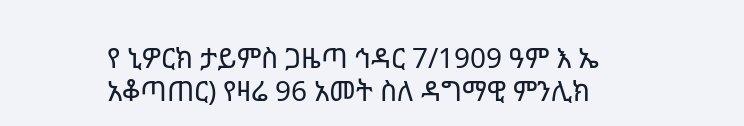የ ኒዎርክ ታይምስ ጋዜጣ ኅዳር 7/1909 ዓም እ ኤ አቆጣጠር) የዛሬ 96 አመት ስለ ዳግማዊ ምንሊክ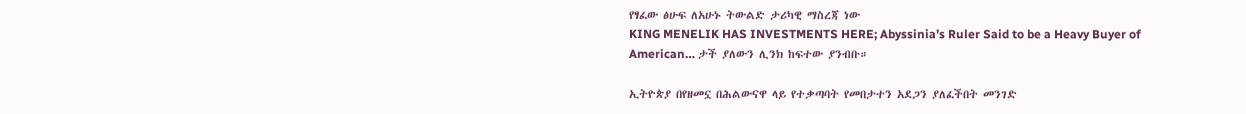የፃፈው ፅሁፍ ለአሁኑ ትውልድ ታሪካዊ ማስረጃ ነው
KING MENELIK HAS INVESTMENTS HERE; Abyssinia’s Ruler Said to be a Heavy Buyer of American… ታች ያለውን ሊንክ ከፍተው ያንብቡ።

ኢትዮጵያ በየዘመኗ በሕልውናዋ ላይ የተቃጣባት የመበታተን አደጋን ያለፈችበት መንገድ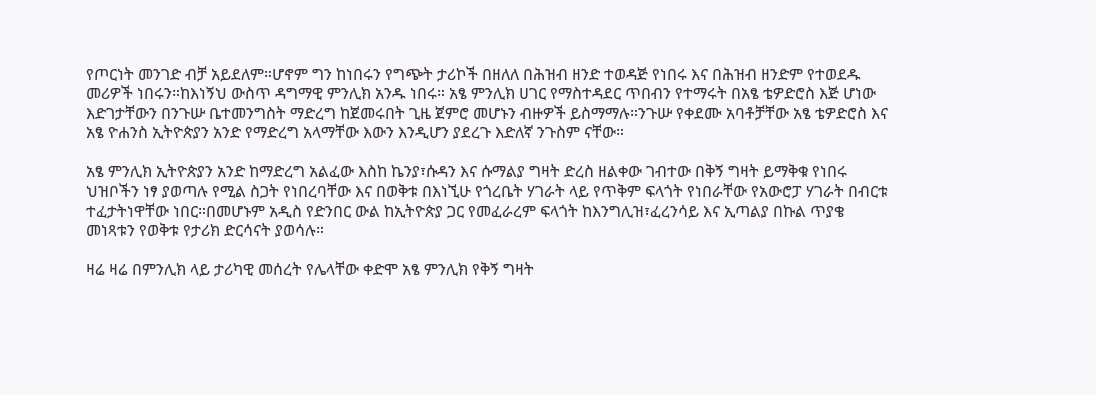የጦርነት መንገድ ብቻ አይደለም።ሆኖም ግን ከነበሩን የግጭት ታሪኮች በዘለለ በሕዝብ ዘንድ ተወዳጅ የነበሩ እና በሕዝብ ዘንድም የተወደዱ መሪዎች ነበሩን።ከእነኝህ ውስጥ ዳግማዊ ምንሊክ አንዱ ነበሩ። አፄ ምንሊክ ሀገር የማስተዳደር ጥበብን የተማሩት በአፄ ቴዎድሮስ እጅ ሆነው እድገታቸውን በንጉሡ ቤተመንግስት ማድረግ ከጀመሩበት ጊዜ ጀምሮ መሆኑን ብዙዎች ይስማማሉ።ንጉሡ የቀደሙ አባቶቻቸው አፄ ቴዎድሮስ እና አፄ ዮሐንስ ኢትዮጵያን አንድ የማድረግ አላማቸው እውን እንዲሆን ያደረጉ እድለኛ ንጉስም ናቸው።

አፄ ምንሊክ ኢትዮጵያን አንድ ከማድረግ አልፈው እስከ ኬንያ፣ሱዳን እና ሱማልያ ግዛት ድረስ ዘልቀው ገብተው በቅኝ ግዛት ይማቅቁ የነበሩ ህዝቦችን ነፃ ያወጣሉ የሚል ስጋት የነበረባቸው እና በወቅቱ በእነኚሁ የጎረቤት ሃገራት ላይ የጥቅም ፍላጎት የነበራቸው የአውሮፓ ሃገራት በብርቱ ተፈታትነዋቸው ነበር።በመሆኑም አዲስ የድንበር ውል ከኢትዮጵያ ጋር የመፈራረም ፍላጎት ከእንግሊዝ፣ፈረንሳይ እና ኢጣልያ በኩል ጥያቄ መነጻቱን የወቅቱ የታሪክ ድርሳናት ያወሳሉ።

ዛሬ ዛሬ በምንሊክ ላይ ታሪካዊ መሰረት የሌላቸው ቀድሞ አፄ ምንሊክ የቅኝ ግዛት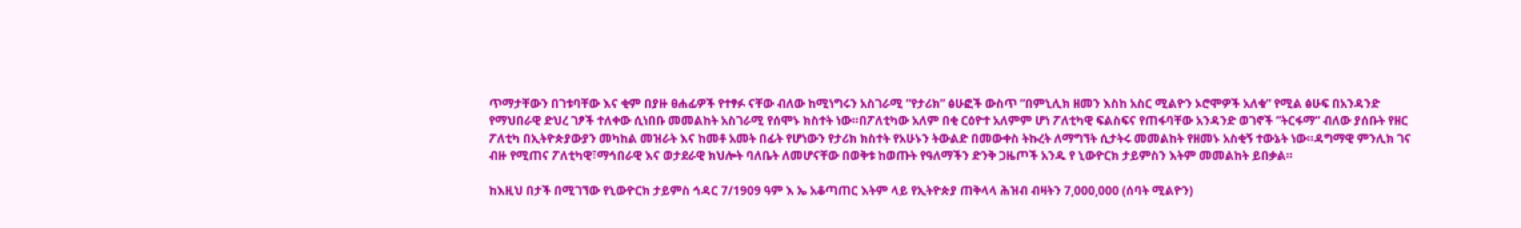ጥማታቸውን በገቱባቸው እና ቂም በያዙ ፀሐፊዎች የተፃፉ ናቸው ብለው ከሚነግሩን አስገራሚ ”የታሪክ” ፅሁፎች ውስጥ ”በምኒሊክ ዘመን እስከ አስር ሚልዮን ኦሮሞዎች አለቁ” የሚል ፅሁፍ በአንዳንድ የማህበራዊ ድህረ ገፆች ተለቀው ሲነበቡ መመልከት አስገራሚ የሰሞኑ ክስተት ነው።በፖለቲካው አለም በቂ ርዕዮተ አለምም ሆነ ፖለቲካዊ ፍልስፍና የጠፋባቸው አንዳንድ ወገኖች ”ትርፋማ” ብለው ያሰቡት የዘር ፖለቲካ በኢትዮጵያውያን መካከል መዝራት እና ከመቶ አመት በፊት የሆነውን የታሪክ ክስተት የአሁኑን ትውልድ በመውቀስ ትኩረት ለማግኘት ሲታትሩ መመልከት የዘመኑ አስቂኝ ተውኔት ነው።ዳግማዊ ምንሊክ ገና ብዙ የሚጠና ፖለቲካዊ፣ማኅበራዊ እና ወታደራዊ ክህሎት ባለቤት ለመሆናቸው በወቅቱ ከወጡት የዓለማችን ድንቅ ጋዜጦች አንዱ የ ኒውዮርክ ታይምስን እትም መመልከት ይበቃል።

ከእዚህ በታች በሚገኘው የኒውዮርክ ታይምስ ኅዳር 7/1909 ዓም እ ኤ አቆጣጠር እትም ላይ የኢትዮጵያ ጠቅላላ ሕዝብ ብዛትን 7,000,000 (ሰባት ሚልዮን)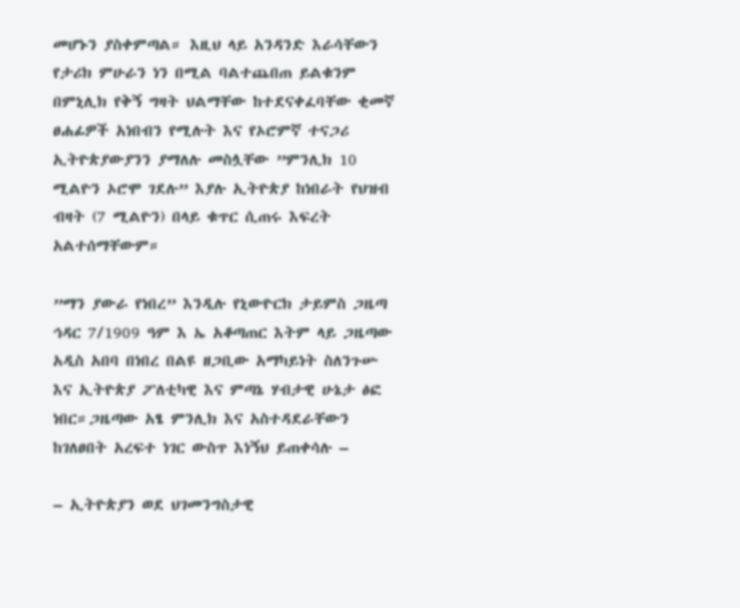መሆኑን ያስቀምጣል። እዚህ ላይ አንዳንድ እራሳቸውን የታሪክ ምሁራን ነን በሚል ባልተጨበጠ ይልቁንም በምኒሊክ የቅኝ ግዛት ህልማቸው ከተደናቀፈባቸው ቂመኛ ፀሐፊዎች አነበብን የሚሉት እና የኦሮምኛ ተናጋሪ ኢትዮጵያውያንን ያማለሉ መስሏቸው ”ምንሊክ 10 ሚልዮን ኦሮሞ ገደሉ” እያሉ ኢትዮጵያ ከነበራት የህዝብ ብዛት (7 ሚልዮን) በላይ ቁጥር ሲጠሩ እፍረት አልተሰማቸውም።

”ማን ያውራ የነበረ” እንዲሉ የኒውዮርክ ታይምስ ጋዜጣ ኅዳር 7/1909 ዓም እ ኤ አቆጣጠር እትም ላይ ጋዜጣው አዲስ አበባ በነበረ በልዩ ዘጋቢው አማካይነት ስለንጉሡ እና ኢትዮጵያ ፖለቲካዊ እና ምጣኔ ሃብታዊ ሁኔታ ፅፎ ነበር።ጋዜጣው አፄ ምንሊክ እና አስተዳደራቸውን ከገለፀበት አረፍተ ነገር ውስጥ እነኝህ ይጠቀሳሉ –

– ኢትዮጵያን ወደ ህገመንግስታዊ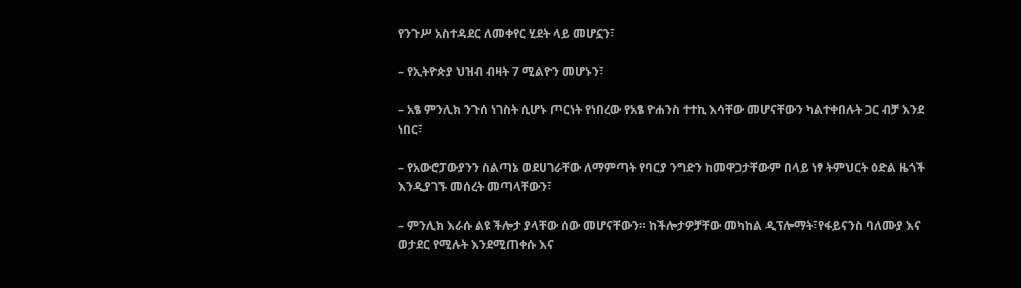የንጉሥ አስተዳደር ለመቀየር ሂደት ላይ መሆኗን፣

– የኢትዮጵያ ህዝብ ብዛት 7 ሚልዮን መሆኑን፣

– አፄ ምንሊክ ንጉሰ ነገስት ሲሆኑ ጦርነት የነበረው የአፄ ዮሐንስ ተተኪ እሳቸው መሆናቸውን ካልተቀበሉት ጋር ብቻ እንደ ነበር፣

– የአውሮፓውያንን ስልጣኔ ወደሀገራቸው ለማምጣት የባርያ ንግድን ከመዋጋታቸውም በላይ ነፃ ትምህርት ዕድል ዜጎች እንዲያገኙ መሰረት መጣላቸውን፣

– ምንሊክ እራሱ ልዩ ችሎታ ያላቸው ሰው መሆናቸውን። ከችሎታዎቻቸው መካከል ዲፕሎማት፣የፋይናንስ ባለሙያ እና ወታደር የሚሉት እንደሚጠቀሱ እና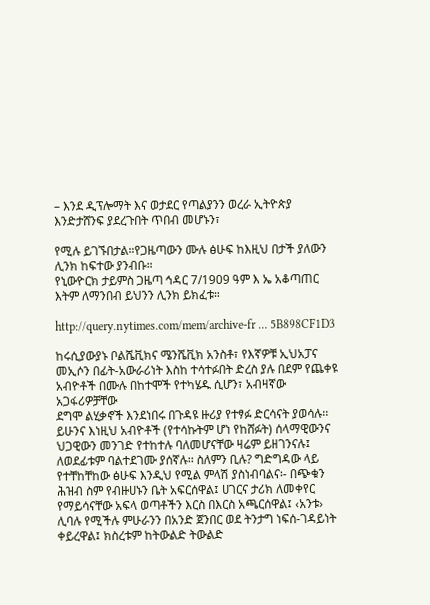– እንደ ዲፕሎማት እና ወታደር የጣልያንን ወረራ ኢትዮጵያ እንድታሸንፍ ያደረጉበት ጥበብ መሆኑን፣

የሚሉ ይገኙበታል።የጋዜጣውን ሙሉ ፅሁፍ ከእዚህ በታች ያለውን ሊንክ ከፍተው ያንብቡ።
የኒውዮርክ ታይምስ ጋዜጣ ኅዳር 7/1909 ዓም እ ኤ አቆጣጠር እትም ለማንበብ ይህንን ሊንክ ይክፈቱ።

http://query.nytimes.com/mem/archive-fr … 5B898CF1D3

ከሩሲያውያኑ ቦልሼቪክና ሜንሼቪክ አንስቶ፣ የእኛዎቹ ኢህአፓና መኢሶን በፊት-አውራሪነት እስከ ተሳተፉበት ድረስ ያሉ በደም የጨቀዩ አብዮቶች በሙሉ በከተሞች የተካሄዱ ሲሆን፣ አብዛኛው አጋፋሪዎቻቸው
ደግሞ ልሂቃኖች እንደነበሩ በጉዳዩ ዙሪያ የተፃፉ ድርሳናት ያወሳሉ፡፡ ይሁንና እነዚህ አብዮቶች (የተሳኩትም ሆነ የከሸፉት) ሰላማዊውንና ህጋዊውን መንገድ የተከተሉ ባለመሆናቸው ዛሬም ይዘገንናሉ፤ ለወደፊቱም ባልተደገሙ ያሰኛሉ፡፡ ስለምን ቢሉ? ግድግዳው ላይ የተቸከቸከው ፅሁፍ እንዲህ የሚል ምላሽ ያስነብባልና፡- በጭቁን ሕዝብ ስም የብዙሀኑን ቤት አፍርሰዋል፤ ሀገርና ታሪክ ለመቀየር የማይሳናቸው አፍላ ወጣቶችን እርስ በእርስ አጫርሰዋል፤ ‹አንቱ› ሊባሉ የሚችሉ ምሁራንን በአንድ ጀንበር ወደ ትንታግ ነፍሰ-ገዳይነት ቀይረዋል፤ ክስረቱም ከትውልድ ትውልድ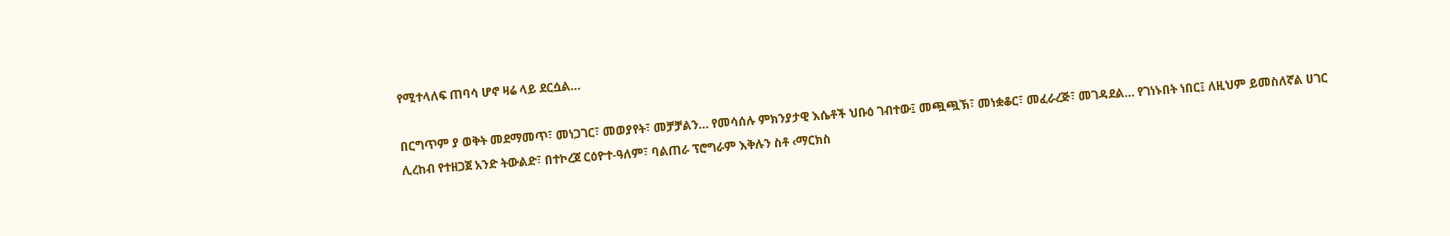የሚተላለፍ ጠባሳ ሆኖ ዛሬ ላይ ደርሷል…

በርግጥም ያ ወቅት መደማመጥ፣ መነጋገር፣ መወያየት፣ መቻቻልን… የመሳሰሉ ምክንያታዊ እሴቶች ህቡዕ ገብተው፤ መጯጯኽ፣ መነቋቆር፣ መፈራረጅ፣ መገዳደል… የገነኑበት ነበር፤ ለዚህም ይመስለኛል ሀገር ሊረከብ የተዘጋጀ አንድ ትውልድ፣ በተኮረጀ ርዕዮተ-ዓለም፣ ባልጠራ ፕሮግራም እቅሉን ስቶ ‹ማርክስ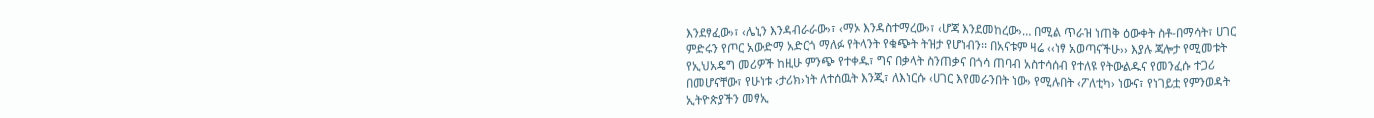እንደፃፈው›፣ ‹ሌኒን እንዳብራራው›፣ ‹ማኦ እንዳስተማረው›፣ ‹ሆጃ እንደመከረው›… በሚል ጥራዝ ነጠቅ ዕውቀት ስቶ-በማሳት፣ ሀገር ምድሩን የጦር አውድማ አድርጎ ማለፉ የትላንት የቁጭት ትዝታ የሆነብን፡፡ በአናቱም ዛሬ ‹‹ነፃ አወጣናችሁ›› እያሉ ጃሎታ የሚመቱት የኢህአዴግ መሪዎች ከዚሁ ምንጭ የተቀዱ፣ ግና በቃላት ስንጠቃና በጎሳ ጠባብ አስተሳሰብ የተለዩ የትውልዱና የመንፈሱ ተጋሪ በመሆናቸው፣ የሁነቱ ‹ታሪክ›ነት ለተሰዉት እንጂ፣ ለእነርሱ ‹ሀገር እየመራንበት ነው› የሚሉበት ‹ፖለቲካ› ነውና፣ የነገይቷ የምንወዳት ኢትዮጵያችን መፃኢ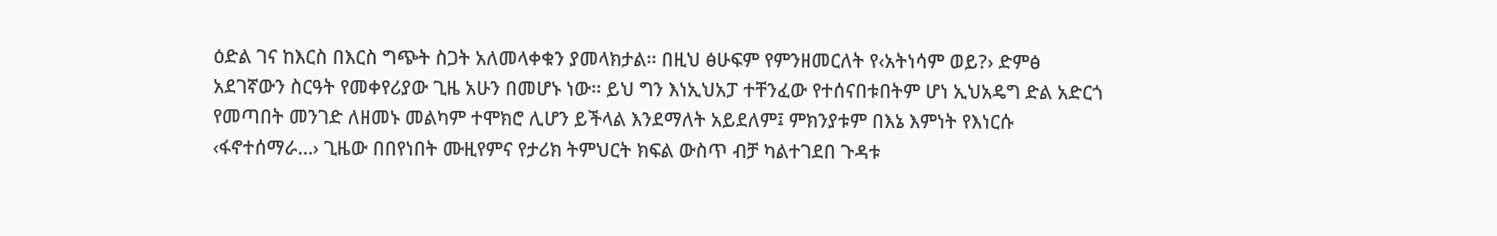ዕድል ገና ከእርስ በእርስ ግጭት ስጋት አለመላቀቁን ያመላክታል፡፡ በዚህ ፅሁፍም የምንዘመርለት የ‹አትነሳም ወይ?› ድምፅ አደገኛውን ስርዓት የመቀየሪያው ጊዜ አሁን በመሆኑ ነው፡፡ ይህ ግን እነኢህአፓ ተቸንፈው የተሰናበቱበትም ሆነ ኢህአዴግ ድል አድርጎ የመጣበት መንገድ ለዘመኑ መልካም ተሞክሮ ሊሆን ይችላል እንደማለት አይደለም፤ ምክንያቱም በእኔ እምነት የእነርሱ ‹ፋኖተሰማራ…› ጊዜው በበየነበት ሙዚየምና የታሪክ ትምህርት ክፍል ውስጥ ብቻ ካልተገደበ ጉዳቱ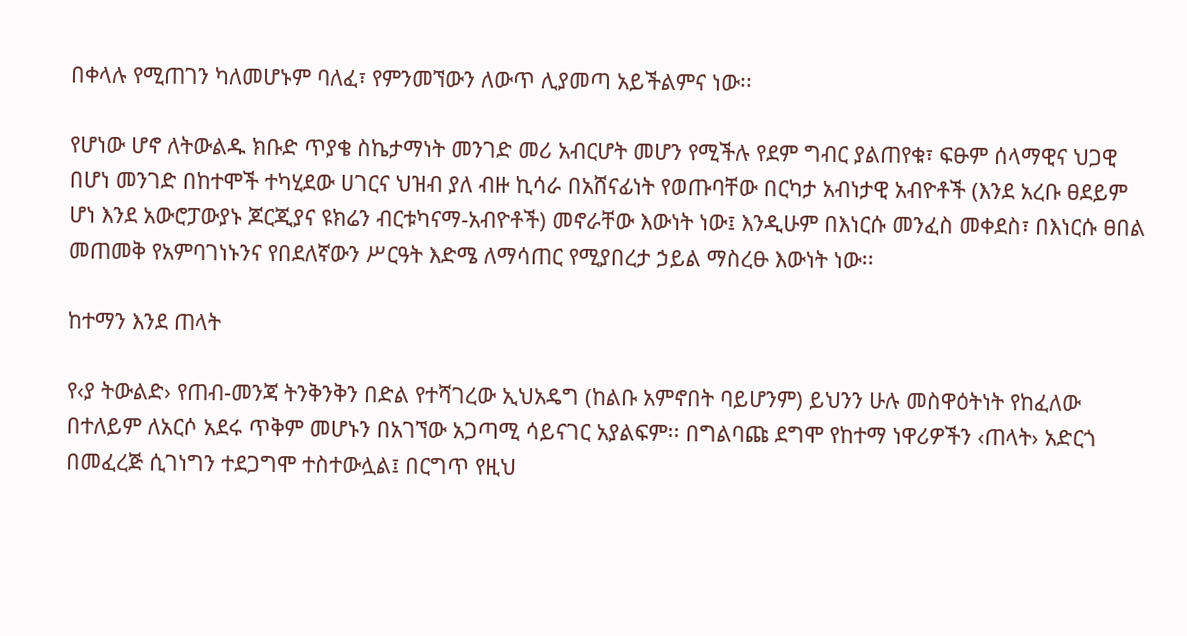በቀላሉ የሚጠገን ካለመሆኑም ባለፈ፣ የምንመኘውን ለውጥ ሊያመጣ አይችልምና ነው፡፡

የሆነው ሆኖ ለትውልዱ ክቡድ ጥያቄ ስኬታማነት መንገድ መሪ አብርሆት መሆን የሚችሉ የደም ግብር ያልጠየቁ፣ ፍፁም ሰላማዊና ህጋዊ በሆነ መንገድ በከተሞች ተካሂደው ሀገርና ህዝብ ያለ ብዙ ኪሳራ በአሸናፊነት የወጡባቸው በርካታ አብነታዊ አብዮቶች (እንደ አረቡ ፀደይም ሆነ እንደ አውሮፓውያኑ ጆርጂያና ዩክሬን ብርቱካናማ-አብዮቶች) መኖራቸው እውነት ነው፤ እንዲሁም በእነርሱ መንፈስ መቀደስ፣ በእነርሱ ፀበል መጠመቅ የአምባገነኑንና የበደለኛውን ሥርዓት እድሜ ለማሳጠር የሚያበረታ ኃይል ማስረፁ እውነት ነው፡፡

ከተማን እንደ ጠላት

የ‹ያ ትውልድ› የጠብ-መንጃ ትንቅንቅን በድል የተሻገረው ኢህአዴግ (ከልቡ አምኖበት ባይሆንም) ይህንን ሁሉ መስዋዕትነት የከፈለው በተለይም ለአርሶ አደሩ ጥቅም መሆኑን በአገኘው አጋጣሚ ሳይናገር አያልፍም፡፡ በግልባጩ ደግሞ የከተማ ነዋሪዎችን ‹ጠላት› አድርጎ በመፈረጅ ሲገነግን ተደጋግሞ ተስተውሏል፤ በርግጥ የዚህ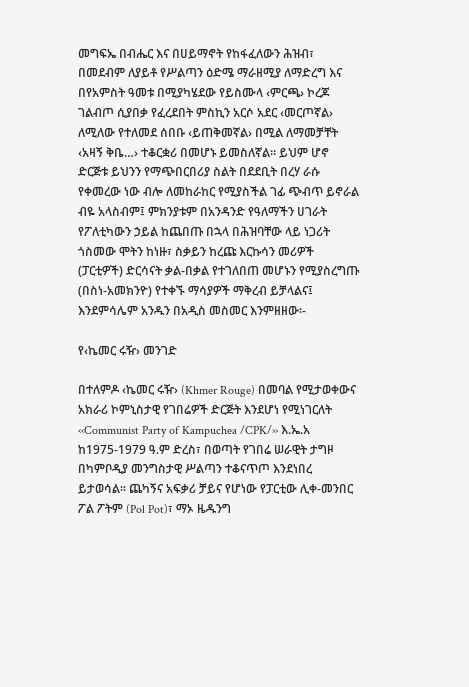መግፍኤ በብሔር እና በሀይማኖት የከፋፈለውን ሕዝብ፣ በመደብም ለያይቶ የሥልጣን ዕድሜ ማራዘሚያ ለማድረግ እና በየአምስት ዓመቱ በሚያካሄደው የይስሙላ ‹ምርጫ› ኮረጆ ገልብጦ ሲያበቃ የፈረደበት ምስኪን አርሶ አደር ‹መርጦኛል› ለሚለው የተለመደ ሰበቡ ‹ይጠቅመኛል› በሚል ለማመቻቸት ‹አዛኝ ቅቤ…› ተቆርቋሪ በመሆኑ ይመስለኛል፡፡ ይህም ሆኖ ድርጅቱ ይህንን የማጭበርበሪያ ስልት በደደቢት በረሃ ራሱ የቀመረው ነው ብሎ ለመከራከር የሚያስችል ገፊ ጭብጥ ይኖራል ብዬ አላስብም፤ ምክንያቱም በአንዳንድ የዓለማችን ሀገራት የፖለቲካውን ኃይል ከጨበጡ በኋላ በሕዝባቸው ላይ ነጋሪት ጎስመው ሞትን ከነዙ፣ ስቃይን ከረጩ እርኩሳን መሪዎች (ፓርቲዎች) ድርሳናት ቃል-በቃል የተገለበጠ መሆኑን የሚያስረግጡ (በስነ-አመክንዮ) የተቀኙ ማሳያዎች ማቅረብ ይቻላልና፤ እንደምሳሌም አንዱን በአዲስ መስመር እንምዘዘው፡-

የ‹ኬመር ሩዥ› መንገድ

በተለምዶ ‹ኬመር ሩዥ› (Khmer Rouge) በመባል የሚታወቀውና አክራሪ ኮምኒስታዊ የገበሬዎች ድርጅት እንደሆነ የሚነገርለት ‹‹Communist Party of Kampuchea /CPK/›› እ.ኤ.አ ከ1975-1979 ዓ.ም ድረስ፣ በወጣት የገበሬ ሠራዊት ታግዞ በካምቦዲያ መንግስታዊ ሥልጣን ተቆናጥጦ እንደነበረ ይታወሳል፡፡ ጨካኝና አፍቃሪ ቻይና የሆነው የፓርቲው ሊቀ-መንበር ፖል ፖትም (Pol Pot)፣ ማኦ ዜዱንግ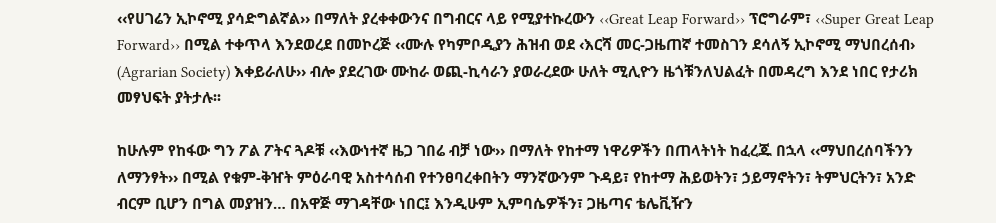‹‹የሀገሬን ኢኮኖሚ ያሳድግልኛል›› በማለት ያረቀቀውንና በግብርና ላይ የሚያተኩረውን ‹‹Great Leap Forward›› ፕሮግራም፣ ‹‹Super Great Leap Forward›› በሚል ተቀጥላ እንደወረደ በመኮረጅ ‹‹ሙሉ የካምቦዲያን ሕዝብ ወደ ‹እርሻ መር-ጋዜጠኛ ተመስገን ደሳለኝ ኢኮኖሚ ማህበረሰብ› (Agrarian Society) እቀይራለሁ›› ብሎ ያደረገው ሙከራ ወጪ-ኪሳራን ያወራረደው ሁለት ሚሊዮን ዜጎቹንለህልፈት በመዳረግ እንደ ነበር የታሪክ መፃህፍት ያትታሉ፡፡

ከሁሉም የከፋው ግን ፖል ፖትና ጓዶቹ ‹‹እውነተኛ ዜጋ ገበሬ ብቻ ነው›› በማለት የከተማ ነዋሪዎችን በጠላትነት ከፈረጁ በኋላ ‹‹ማህበረሰባችንን ለማንፃት›› በሚል የቁም-ቅዠት ምዕራባዊ አስተሳሰብ የተንፀባረቀበትን ማንኛውንም ጉዳይ፣ የከተማ ሕይወትን፣ ኃይማኖትን፣ ትምህርትን፣ አንድ ብርም ቢሆን በግል መያዝን… በአዋጅ ማገዳቸው ነበር፤ እንዲሁም ኢምባሴዎችን፣ ጋዜጣና ቴሌቪዥን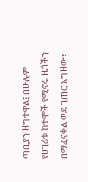ጣቢያን ዘግተዋል፤ በሁሉም የሀገሪቱ ከተሞች የሚኖሩ ዜጎችን በማፈናቀል ወደ ገጠር አግዘው፣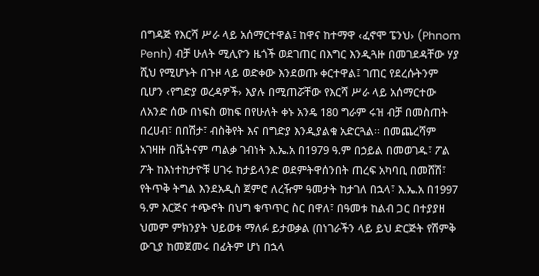በግዳጅ የእርሻ ሥራ ላይ አሰማርተዋል፤ ከዋና ከተማዋ ‹ፈኖሞ ፔንህ› (Phnom Penh) ብቻ ሁለት ሚሊዮን ዜጎች ወደገጠር በእግር እንዲጓዙ በመገደዳቸው ሃያ ሺህ የሚሆኑት በጉዞ ላይ ወድቀው እንደወጡ ቀርተዋል፤ ገጠር የደረሱትንም ቢሆን ‹የግድያ ወረዳዎች› እያሉ በሚጠሯቸው የእርሻ ሥራ ላይ አሰማርተው ለአንድ ሰው በነፍስ ወከፍ በየሁለት ቀኑ አንዴ 180 ግራም ሩዝ ብቻ በመስጠት በረሀብ፣ በበሽታ፣ ብስቅየት እና በግድያ እንዲያልቁ አድርጓል፡፡ በመጨረሻም አገዛዙ በቬትናም ጣልቃ ገብነት እ.ኤ.አ በ1979 ዓ.ም በኃይል በመወገዱ፣ ፖል ፖት ከእነተከታዮቹ ሀገሩ ከታይላንድ ወደምትዋሰንበት ጠረፍ አካባቢ በመሸሽ፣ የትጥቅ ትግል እንደአዲስ ጀምሮ ለረዥም ዓመታት ከታገለ በኋላ፣ እ.ኤ.አ በ1997 ዓ.ም እርጅና ተጭኖት በህግ ቁጥጥር ስር በዋለ፣ በዓመቱ ከልብ ጋር በተያያዘ ህመም ምክንያት ህይወቱ ማለፉ ይታወቃል (በነገራችን ላይ ይህ ድርጅት የሽምቅ ውጊያ ከመጀመሩ በፊትም ሆነ በኋላ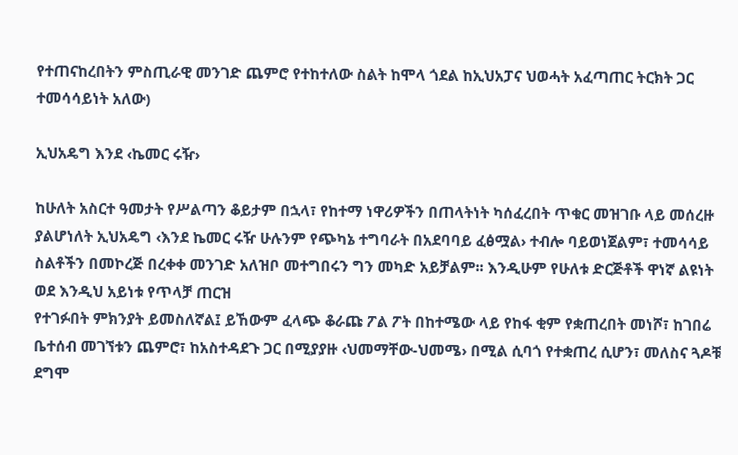የተጠናከረበትን ምስጢራዊ መንገድ ጨምሮ የተከተለው ስልት ከሞላ ጎደል ከኢህአፓና ህወሓት አፈጣጠር ትርክት ጋር ተመሳሳይነት አለው)

ኢህአዴግ እንደ ‹ኬመር ሩዥ›

ከሁለት አስርተ ዓመታት የሥልጣን ቆይታም በኋላ፣ የከተማ ነዋሪዎችን በጠላትነት ካሰፈረበት ጥቁር መዝገቡ ላይ መሰረዙ ያልሆነለት ኢህአዴግ ‹እንደ ኬመር ሩዥ ሁሉንም የጭካኔ ተግባራት በአደባባይ ፈፅሟል› ተብሎ ባይወነጀልም፣ ተመሳሳይ ስልቶችን በመኮረጅ በረቀቀ መንገድ አለዝቦ መተግበሩን ግን መካድ አይቻልም፡፡ እንዲሁም የሁለቱ ድርጅቶች ዋነኛ ልዩነት ወደ እንዲህ አይነቱ የጥላቻ ጠርዝ
የተገፉበት ምክንያት ይመስለኛል፤ ይኸውም ፈላጭ ቆራጩ ፖል ፖት በከተሜው ላይ የከፋ ቂም የቋጠረበት መነሾ፣ ከገበሬ ቤተሰብ መገኘቱን ጨምሮ፣ ከአስተዳደጉ ጋር በሚያያዙ ‹ህመማቸው-ህመሜ› በሚል ሲባጎ የተቋጠረ ሲሆን፣ መለስና ጓዶቹ ደግሞ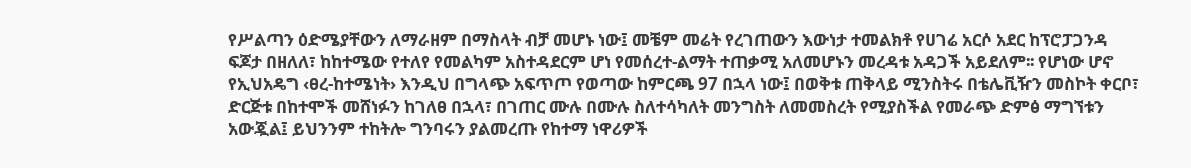የሥልጣን ዕድሜያቸውን ለማራዘም በማስላት ብቻ መሆኑ ነው፤ መቼም መሬት የረገጠውን እውነታ ተመልክቶ የሀገሬ አርሶ አደር ከፕሮፓጋንዳ ፍጆታ በዘለለ፣ ከከተሜው የተለየ የመልካም አስተዳደርም ሆነ የመሰረተ-ልማት ተጠቃሚ አለመሆኑን መረዳቱ አዳጋች አይደለም፡፡ የሆነው ሆኖ የኢህአዴግ ‹ፀረ-ከተሜነት› እንዲህ በግላጭ አፍጥጦ የወጣው ከምርጫ 97 በኋላ ነው፤ በወቅቱ ጠቅላይ ሚንስትሩ በቴሌቪዥን መስኮት ቀርቦ፣ ድርጅቱ በከተሞች መሸነፉን ከገለፀ በኋላ፣ በገጠር ሙሉ በሙሉ ስለተሳካለት መንግስት ለመመስረት የሚያስችል የመራጭ ድምፅ ማግኘቱን አውጇል፤ ይህንንም ተከትሎ ግንባሩን ያልመረጡ የከተማ ነዋሪዎች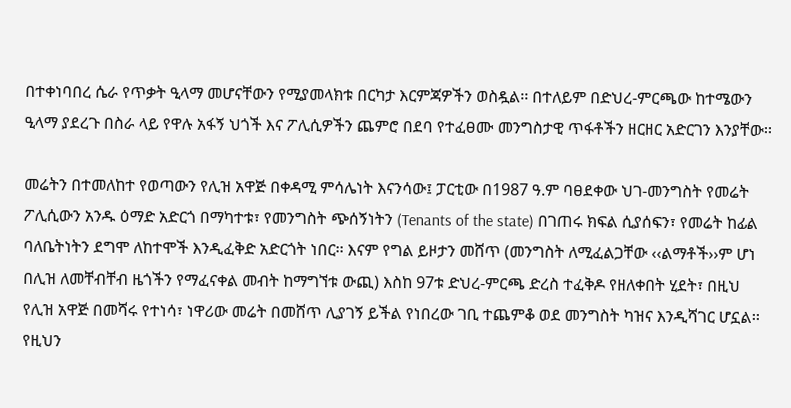በተቀነባበረ ሴራ የጥቃት ዒላማ መሆናቸውን የሚያመላክቱ በርካታ እርምጃዎችን ወስዷል፡፡ በተለይም በድህረ-ምርጫው ከተሜውን ዒላማ ያደረጉ በስራ ላይ የዋሉ አፋኝ ህጎች እና ፖሊሲዎችን ጨምሮ በደባ የተፈፀሙ መንግስታዊ ጥፋቶችን ዘርዘር አድርገን እንያቸው፡፡

መሬትን በተመለከተ የወጣውን የሊዝ አዋጅ በቀዳሚ ምሳሌነት እናንሳው፤ ፓርቲው በ1987 ዓ.ም ባፀደቀው ህገ-መንግስት የመሬት ፖሊሲውን አንዱ ዕማድ አድርጎ በማካተቱ፣ የመንግስት ጭሰኝነትን (Tenants of the state) በገጠሩ ክፍል ሲያሰፍን፣ የመሬት ከፊል ባለቤትነትን ደግሞ ለከተሞች እንዲፈቅድ አድርጎት ነበር፡፡ እናም የግል ይዞታን መሸጥ (መንግስት ለሚፈልጋቸው ‹‹ልማቶች››ም ሆነ
በሊዝ ለመቸብቸብ ዜጎችን የማፈናቀል መብት ከማግኘቱ ውጪ) እስከ 97ቱ ድህረ-ምርጫ ድረስ ተፈቅዶ የዘለቀበት ሂደት፣ በዚህ የሊዝ አዋጅ በመሻሩ የተነሳ፣ ነዋሪው መሬት በመሸጥ ሊያገኝ ይችል የነበረው ገቢ ተጨምቆ ወደ መንግስት ካዝና እንዲሻገር ሆኗል፡፡ የዚህን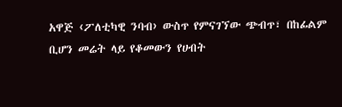አዋጅ ‹ፖለቲካዊ ንባብ› ውስጥ የምናገኘው ጭብጥ፣ በከፊልም ቢሆን መሬት ላይ የቆመውን የሀብት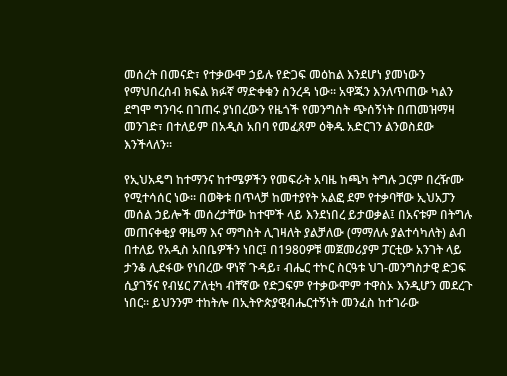መሰረት በመናድ፣ የተቃውሞ ኃይሉ የድጋፍ መዕከል እንደሆነ ያመነውን የማህበረሰብ ክፍል ክፉኛ ማድቀቁን ስንረዳ ነው፡፡ አዋጁን እንለጥጠው ካልን ደግሞ ግንባሩ በገጠሩ ያነበረውን የዜጎች የመንግስት ጭሰኝነት በጠመዝማዛ መንገድ፣ በተለይም በአዲስ አበባ የመፈጸም ዕቅዱ አድርገን ልንወስደው እንችላለን፡፡

የኢህአዴግ ከተማንና ከተሜዎችን የመፍራት አባዜ ከጫካ ትግሉ ጋርም በረዥሙ የሚተሳሰር ነው፡፡ በወቅቱ በጥላቻ ከመተያየት አልፎ ደም የተቃባቸው ኢህአፓን መሰል ኃይሎች መሰረታቸው ከተሞች ላይ እንደነበረ ይታወቃል፤ በአናቱም በትግሉ መጠናቀቂያ ዋዜማ እና ማግስት ሊገዛለት ያልቻለው (ማማለሉ ያልተሳካለት) ልብ በተለይ የአዲስ አበቤዎችን ነበር፤ በ1980ዎቹ መጀመሪያም ፓርቲው አንገት ላይ ታንቆ ሊደፋው የነበረው ዋነኛ ጉዳይ፣ ብሔር ተኮር ስርዓቱ ህገ-መንግስታዊ ድጋፍ ሲያገኝና የብሄር ፖለቲካ ብቸኛው የድጋፍም የተቃውሞም ተዋስኦ እንዲሆን መደረጉ ነበር፡፡ ይህንንም ተከትሎ በኢትዮጵያዊብሔርተኝነት መንፈስ ከተገራው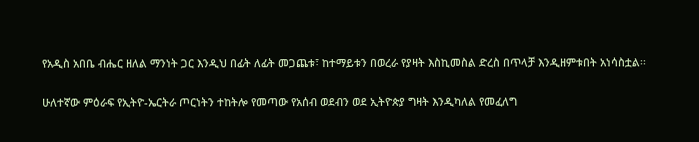የአዲስ አበቤ ብሔር ዘለል ማንነት ጋር እንዲህ በፊት ለፊት መጋጨቱ፣ ከተማይቱን በወረራ የያዛት እስኪመስል ድረስ በጥላቻ እንዲዘምቱበት አነሳስቷል፡፡

ሁለተኛው ምዕራፍ የኢትዮ-ኤርትራ ጦርነትን ተከትሎ የመጣው የአሰብ ወደብን ወደ ኢትዮጵያ ግዛት እንዲካለል የመፈለግ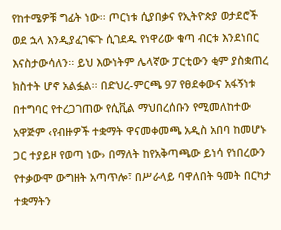የከተሜዎቹ ግፊት ነው፡፡ ጦርነቱ ሲያበቃና የኢትዮጵያ ወታደሮች ወደ ኋላ እንዲያፈገፍጉ ሲገደዱ የነዋሪው ቁጣ ብርቱ እንደነበር እናስታውሳለን፡፡ ይህ እውነትም ሌላኛው ፓርቲውን ቂም ያስቋጠረ ክስተት ሆኖ አልፏል፡፡ በድህረ-ምርጫ 97 የፀደቀውና አፋኝነቱ በተግባር የተረጋገጠው የሲቪል ማህበረሰቡን የሚመለከተው አዋጅም ‹የብዙዎች ተቋማት ዋናመቀመጫ አዲስ አበባ ከመሆኑ ጋር ተያይዞ የወጣ ነው› በማለት ከየአቅጣጫው ይነሳ የነበረውን የተቃውሞ ውግዘት አጣጥሎ፣ በሥራላይ ባዋለበት ዓመት በርካታ ተቋማትን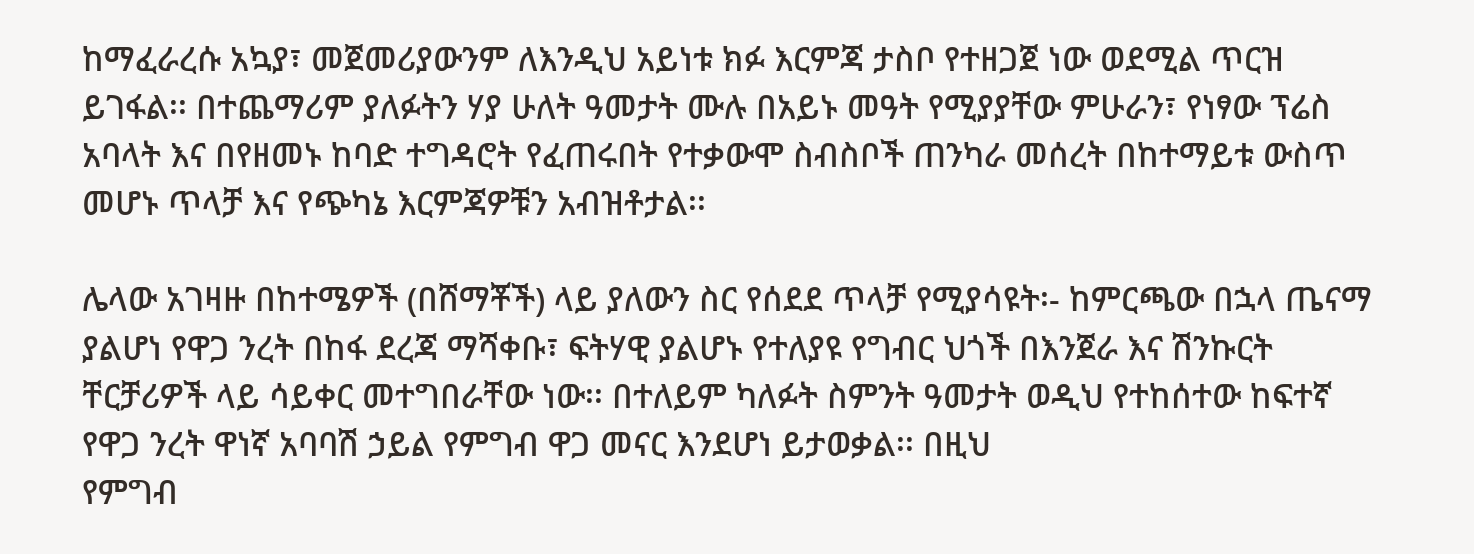ከማፈራረሱ አኳያ፣ መጀመሪያውንም ለእንዲህ አይነቱ ክፉ እርምጃ ታስቦ የተዘጋጀ ነው ወደሚል ጥርዝ ይገፋል፡፡ በተጨማሪም ያለፉትን ሃያ ሁለት ዓመታት ሙሉ በአይኑ መዓት የሚያያቸው ምሁራን፣ የነፃው ፕሬስ አባላት እና በየዘመኑ ከባድ ተግዳሮት የፈጠሩበት የተቃውሞ ስብስቦች ጠንካራ መሰረት በከተማይቱ ውስጥ መሆኑ ጥላቻ እና የጭካኔ እርምጃዎቹን አብዝቶታል፡፡

ሌላው አገዛዙ በከተሜዎች (በሸማቾች) ላይ ያለውን ስር የሰደደ ጥላቻ የሚያሳዩት፡- ከምርጫው በኋላ ጤናማ ያልሆነ የዋጋ ንረት በከፋ ደረጃ ማሻቀቡ፣ ፍትሃዊ ያልሆኑ የተለያዩ የግብር ህጎች በእንጀራ እና ሽንኩርት ቸርቻሪዎች ላይ ሳይቀር መተግበራቸው ነው፡፡ በተለይም ካለፉት ስምንት ዓመታት ወዲህ የተከሰተው ከፍተኛ የዋጋ ንረት ዋነኛ አባባሽ ኃይል የምግብ ዋጋ መናር እንደሆነ ይታወቃል፡፡ በዚህ
የምግብ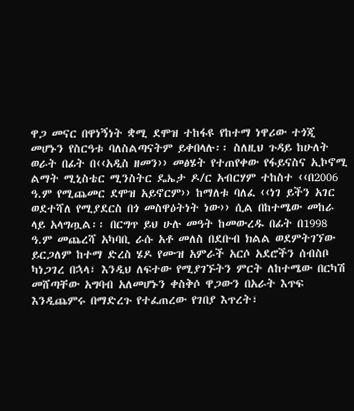ዋጋ መናር በዋነኝነት ቋሚ ደሞዝ ተከፋዩ የከተማ ነዋሪው ተጎጂ መሆኑን የስርዓቱ ባለስልጣናትም ይቀበላሉ፡፡ ስለዚህ ጉዳይ ከሁለት ወራት በፊት በ‹‹አዲስ ዘመን›› መፅሄት የተጠየቀው የፋይናስና ኢኮኖሚ ልማት ሚኒስቴር ሚንስትር ዴኤታ ዶ/ር አብርሃም ተከስተ ‹‹በ2006 ዓ.ም የሚጨመር ደሞዝ አይኖርም›› ከማለቱ ባለፈ ‹‹ነገ ይችን አገር ወደተሻለ የሚያደርስ በጎ መስዋዕትነት ነው›› ሲል በከተሜው መከራ ላይ አላግጧል፡፡ በርግጥ ይህ ሁሉ መዓት ከመውረዱ በፊት በ1998 ዓ.ም መጨረሻ አካባቢ ራሱ አቶ መለስ በደቡብ ክልል ወደምትገኘው ይርጋለም ከተማ ድረስ ሄዶ የሙዝ አምራች አርሶ አደሮችን ሰብስቦ ካነጋገረ በኋላ፣ እንዲህ ለፍተው የሚያገኙትን ምርት ለከተሜው በርካሽ መሸጣቸው አግባብ አለመሆኑን ቀስቅሶ ዋጋውን በአራት እጥፍ እንዲጨምሩ በማድረጉ የተፈጠረው የገበያ እጥረት፣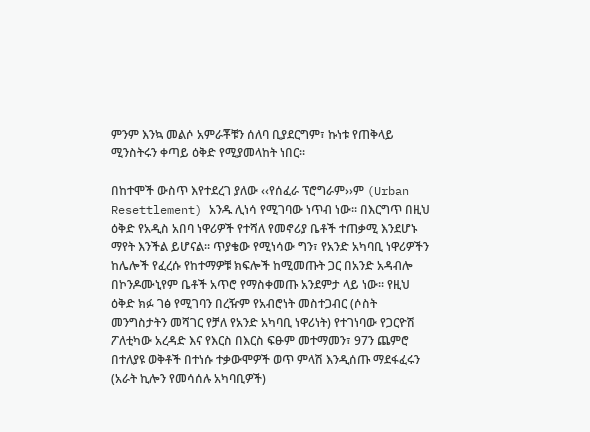ምንም እንኳ መልሶ አምራቾቹን ሰለባ ቢያደርግም፣ ኩነቱ የጠቅላይ ሚንስትሩን ቀጣይ ዕቅድ የሚያመላከት ነበር፡፡

በከተሞች ውስጥ እየተደረገ ያለው ‹‹የሰፈራ ፕሮግራም››ም (Urban Resettlement) አንዱ ሊነሳ የሚገባው ነጥብ ነው፡፡ በእርግጥ በዚህ ዕቅድ የአዲስ አበባ ነዋሪዎች የተሻለ የመኖሪያ ቤቶች ተጠቃሚ እንደሆኑ ማየት እንችል ይሆናል፡፡ ጥያቄው የሚነሳው ግን፣ የአንድ አካባቢ ነዋሪዎችን ከሌሎች የፈረሱ የከተማዎቹ ክፍሎች ከሚመጡት ጋር በአንድ አዳብሎ በኮንዶሙኒየም ቤቶች አጥሮ የማስቀመጡ አንደምታ ላይ ነው፡፡ የዚህ ዕቅድ ክፉ ገፅ የሚገባን በረዥም የአብሮነት መስተጋብር (ሶስት መንግስታትን መሻገር የቻለ የአንድ አካባቢ ነዋሪነት) የተገነባው የጋርዮሽ ፖለቲካው አረዳድ እና የእርስ በእርስ ፍፁም መተማመን፣ 97ን ጨምሮ በተለያዩ ወቅቶች በተነሱ ተቃውሞዎች ወጥ ምላሽ እንዲሰጡ ማደፋፈሩን (አራት ኪሎን የመሳሰሉ አካባቢዎች)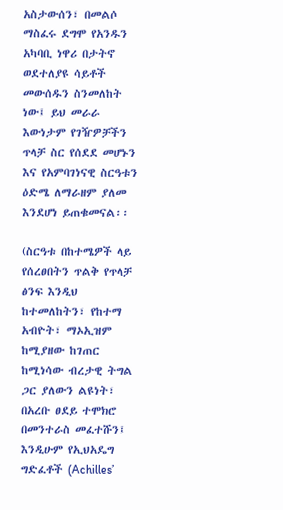አስታውሰን፣ በመልሶ ማስፈሩ ደግሞ የአንዱን አካባቢ ነዋሪ በታትኖ ወደተለያዩ ሳይቶች መውሰዱን ስንመለከት ነው፤ ይህ መራራ እውነታም የገዥዎቻችን ጥላቻ ስር የሰደደ መሆኑን እና የአምባገነናዊ ስርዓቱን ዕድሜ ለማራዘም ያለመ እንደሆነ ይጠቁመናል፡፡

(ስርዓቱ በከተሜዎች ላይ የሰረፀበትን ጥልቅ የጥላቻ ፅንፍ እንዲህ ከተመለከትን፣ የከተማ አብዮት፣ ማኦኢዝም ከሚያዘው ከገጠር ከሚነሳው ብረታዊ ትግል ጋር ያለውን ልዩነት፣ በአረቡ ፀደይ ተሞክሮ በመንተራስ መፈተሹን፤ እንዲሁም የኢህአዴግ ግድፈቶች (Achilles’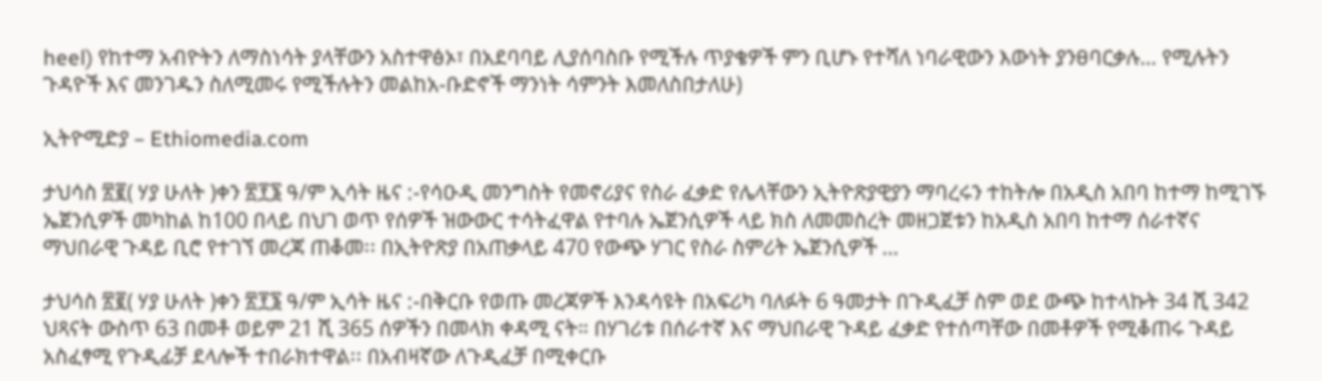heel) የከተማ አብዮትን ለማስነሳት ያላቸውን አስተዋፅኦ፣ በአደባባይ ሊያሰባስቡ የሚችሉ ጥያቄዎች ምን ቢሆኑ የተሻለ ነባራዊውን እውነት ያንፀባርቃሉ… የሚሉትን ጉዳዮች እና መንገዱን ስለሚመሩ የሚችሉትን መልከአ-ቡድኖች ማንነት ሳምንት እመለስበታለሁ)

ኢትዮሚድያ – Ethiomedia.com

ታህሳስ ፳፪( ሃያ ሁለት )ቀን ፳፻፮ ዓ/ም ኢሳት ዜና :-የሳዑዲ መንግስት የመኖሪያና የስራ ፈቃድ የሌላቸውን ኢትዮጽያዊያን ማባረሩን ተከትሎ በአዲስ አበባ ከተማ ከሚገኙ ኤጀንሲዎች መካከል ከ100 በላይ በህገ ወጥ የሰዎች ዝውውር ተሳትፈዋል የተባሉ ኤጀንሲዎች ላይ ክስ ለመመስረት መዘጋጀቱን ከአዲስ አበባ ከተማ ሰራተኛና ማህበራዊ ጉዳይ ቢሮ የተገኘ መረጃ ጠቆመ፡፡ በኢትዮጽያ በአጠቃላይ 470 የውጭ ሃገር የስራ ስምሪት ኤጀንሲዎች …

ታህሳስ ፳፪( ሃያ ሁለት )ቀን ፳፻፮ ዓ/ም ኢሳት ዜና :-በቅርቡ የወጡ መረጃዎች እንዳሳዩት በአፍሪካ ባለፉት 6 ዓመታት በጉዲፈቻ ስም ወደ ውጭ ከተላኩት 34 ሺ 342 ህጻናት ውስጥ 63 በመቶ ወይም 21 ሺ 365 ሰዎችን በመላክ ቀዳሚ ናት። በሃገሪቱ በሰራተኛ እና ማህበራዊ ጉዳይ ፈቃድ የተሰጣቸው በመቶዎች የሚቆጠሩ ጉዳይ አስፈፃሚ የጉዲፊቻ ደላሎች ተበራክተዋል፡፡ በአብዛኛው ለጉዲፈቻ በሚቀርቡ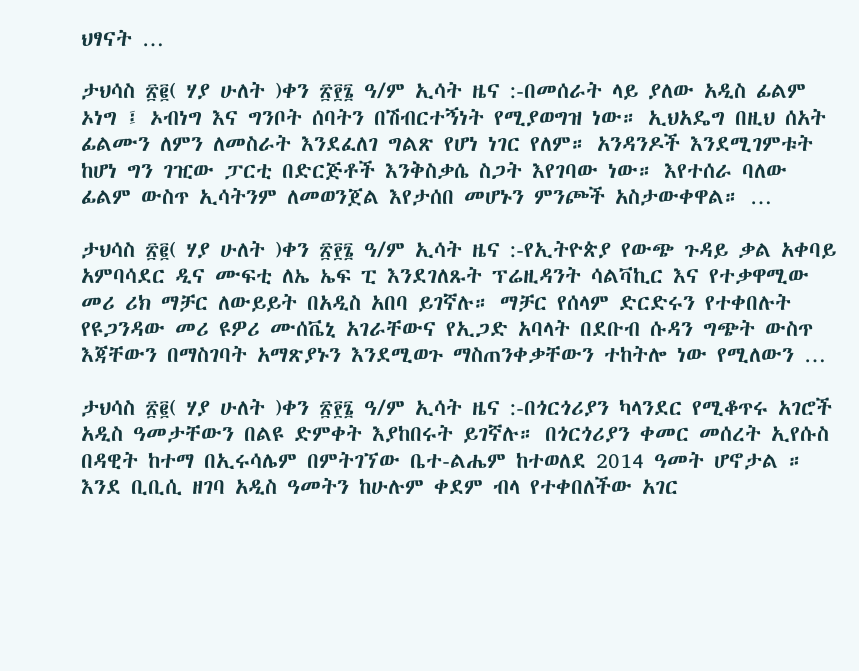ህፃናት …

ታህሳስ ፳፪( ሃያ ሁለት )ቀን ፳፻፮ ዓ/ም ኢሳት ዜና :-በመሰራት ላይ ያለው አዲስ ፊልም ኦነግ ፤ ኦብነግ እና ግንቦት ሰባትን በሽብርተኝነት የሚያወግዝ ነው። ኢህአዴግ በዚህ ሰአት ፊልሙን ለምን ለመስራት እንደፈለገ ግልጽ የሆነ ነገር የለም። አንዳንዶች እንደሚገምቱት ከሆነ ግን ገዢው ፓርቲ በድርጅቶች እንቅስቃሴ ስጋት እየገባው ነው። እየተሰራ ባለው ፊልም ውስጥ ኢሳትንም ለመወንጀል እየታሰበ መሆኑን ምንጮች አስታውቀዋል። …

ታህሳስ ፳፪( ሃያ ሁለት )ቀን ፳፻፮ ዓ/ም ኢሳት ዜና :-የኢትዮጵያ የውጭ ጉዳይ ቃል አቀባይ አምባሳደር ዲና ሙፍቲ ለኤ ኤፍ ፒ እንደገለጹት ፕሬዚዳንት ሳልቫኪር እና የተቃዋሚው መሪ ሪክ ማቻር ለውይይት በአዲስ አበባ ይገኛሉ። ማቻር የሰላም ድርድሩን የተቀበሉት የዩጋንዳው መሪ ዩዎሪ ሙሰቬኒ አገራቸውና የኢጋድ አባላት በደቡብ ሱዳን ግጭት ውስጥ እጃቸውን በማስገባት አማጽያኑን እንደሚወጉ ማስጠንቀቃቸውን ተከትሎ ነው የሚለውን …

ታህሳስ ፳፪( ሃያ ሁለት )ቀን ፳፻፮ ዓ/ም ኢሳት ዜና :-በጎርጎሪያን ካላንደር የሚቆጥሩ አገሮች አዲስ ዓመታቸውን በልዩ ድምቀት እያከበሩት ይገኛሉ። በጎርጎሪያን ቀመር መሰረት ኢየሱስ  በዳዊት ከተማ በኢሩሳሌም በምትገኘው ቤተ-ልሔም ከተወለደ 2014 ዓመት ሆኖታል ። እንደ ቢቢሲ ዘገባ አዲስ ዓመትን ከሁሉም ቀደም ብላ የተቀበለችው አገር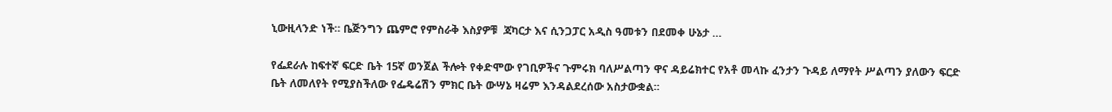ኒውዚላንድ ነች። ቤጅንግን ጨምሮ የምስራቅ እስያዎቹ  ጃካርታ እና ሲንጋፓር አዲስ ዓመቱን በደመቀ ሁኔታ …

የፌደራሉ ከፍተኛ ፍርድ ቤት 15ኛ ወንጀል ችሎት የቀድሞው የገቢዎችና ጉምሩክ ባለሥልጣን ዋና ዳይሬክተር የአቶ መላኩ ፈንታን ጉዳይ ለማየት ሥልጣን ያለውን ፍርድ ቤት ለመለየት የሚያስችለው የፌዴሬሽን ምክር ቤት ውሣኔ ዛሬም እንዳልደረሰው አስታውቋል፡፡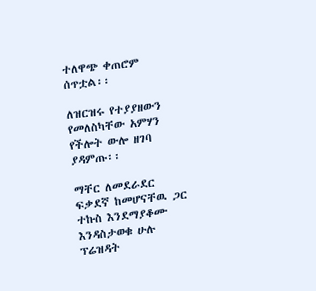ተለዋጭ ቀጠሮም ሰጥቷል፡፡

ለዝርዝሩ የተያያዘውን የመለስካቸው አምሃን የችሎት ውሎ ዘገባ ያዳምጡ፡፡

ማቸር ለመደራደር ፍቃደኛ ከመሆናቸዉ ጋር ተኩስ እንደማያቆሙ እንዳስታወቁ ሁሉ ፕሬዝዳት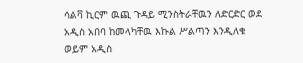ሳልቫ ኪርም ዉጪ ጉዳይ ሚንስትራቸዉን ለድርድር ወደ አዲስ አበባ ከመላካቸዉ እኩል ሥልጣን እንዲለቁ ወይም አዲስ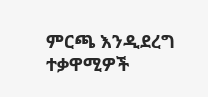ምርጫ እንዲደረግ ተቃዋሚዎች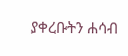ያቀረቡትን ሐሳብ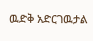ዉድቅ አድርገዉታል